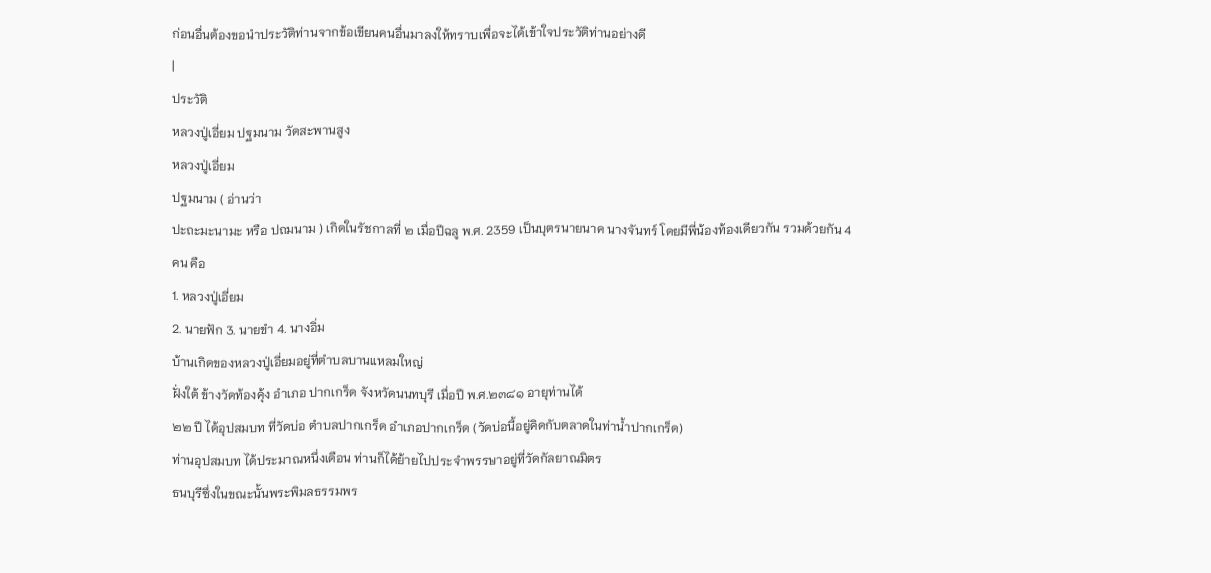ก่อนอื่นต้องขอนำประวัติท่านจากข้อเขียนคนอื่นมาลงให้ทราบเพื่อจะได้เข้าใจประวัติท่านอย่างดี
|
ประวัติ
หลวงปู่เอี่ยม ปฐมนาม วัดสะพานสูง
หลวงปู่เอี่ยม
ปฐมนาม ( อ่านว่า
ปะถะมะนามะ หรือ ปถมนาม ) เกิดในรัชกาลที่ ๒ เมื่อปีฉลู พ.ศ. 2359 เป็นบุตรนายนาค นางจันทร์ โดยมีพี่น้องท้องเดียวกัน รวมด้วยกัน 4
คน คือ
1. หลวงปู่เอี่ยม
2. นายฟัก 3. นายขำ 4. นางอิ่ม
บ้านเกิดของหลวงปู่เอี่ยมอยู่ที่ตำบลบานแหลมใหญ่
ฝั่งใต้ ข้างวัดท้องคุ้ง อำเภอ ปากเกร็ด จังหวัดนนทบุรี เมื่อปี พ.ศ.๒๓๘๑ อายุท่านได้
๒๒ ปี ได้อุปสมบท ที่วัดบ่อ ตำบลปากเกร็ด อำเภอปากเกร็ด (วัดบ่อนี้อยู่คิดกับตลาดในท่าน้ำปากเกร็ด)
ท่านอุปสมบท ได้ประมาณหนึ่งเดือน ท่านก็ได้ย้ายไปประจำพรรษาอยู่ที่วัดกัลยาณมิตร
ธนบุรีซึ่งในขณะนั้นพระพิมลธรรมพร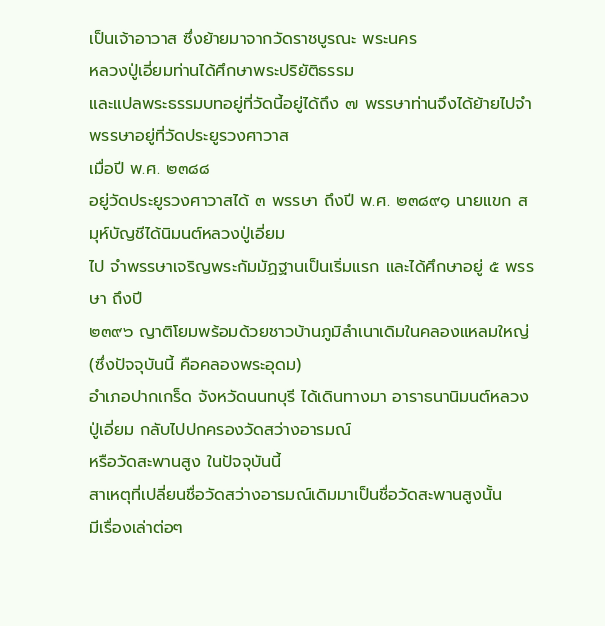เป็นเจ้าอาวาส ซึ่งย้ายมาจากวัดราชบูรณะ พระนคร
หลวงปู่เอี่ยมท่านได้ศึกษาพระปริยัติธรรม
และแปลพระธรรมบทอยู่ที่วัดนี้อยู่ได้ถึง ๗ พรรษาท่านจึงได้ย้ายไปจำพรรษาอยู่ที่วัดประยูรวงศาวาส
เมื่อปี พ.ศ. ๒๓๘๘
อยู่วัดประยูรวงศาวาสได้ ๓ พรรษา ถึงปี พ.ศ. ๒๓๘๙๑ นายแขก สมุห์บัญชีได้นิมนต์หลวงปู่เอี่ยม
ไป จำพรรษาเจริญพระกัมมัฏฐานเป็นเริ่มแรก และได้ศึกษาอยู่ ๕ พรรษา ถึงปี
๒๓๙๖ ญาติโยมพร้อมด้วยชาวบ้านภูมิลำเนาเดิมในคลองแหลมใหญ่ (ซึ่งปัจจุบันนี้ คือคลองพระอุดม)
อำเภอปากเกร็ด จังหวัดนนทบุรี ได้เดินทางมา อาราธนานิมนต์หลวงปู่เอี่ยม กลับไปปกครองวัดสว่างอารมณ์
หรือวัดสะพานสูง ในปัจจุบันนี้
สาเหตุที่เปลี่ยนชื่อวัดสว่างอารมณ์เดิมมาเป็นชื่อวัดสะพานสูงนั้น
มีเรื่องเล่าต่อๆ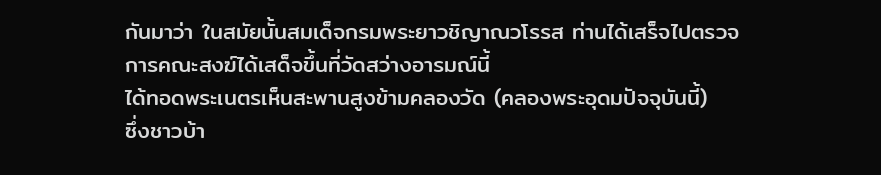กันมาว่า ในสมัยนั้นสมเด็จกรมพระยาวชิญาณวโรรส ท่านได้เสร็จไปตรวจการคณะสงฆ์ได้เสด็จขึ้นที่วัดสว่างอารมณ์นี้
ได้ทอดพระเนตรเห็นสะพานสูงข้ามคลองวัด (คลองพระอุดมปัจจุบันนี้)
ซึ่งชาวบ้า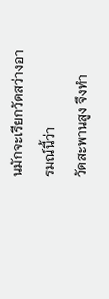นมักจะเรียกวัดสว่างอารมณ์นี้ว่า
วัดสะพานสูง จึงทำ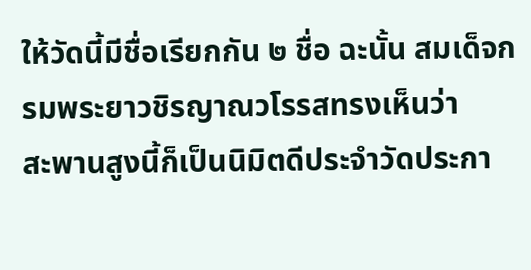ให้วัดนี้มีชื่อเรียกกัน ๒ ชื่อ ฉะนั้น สมเด็จกรมพระยาวชิรญาณวโรรสทรงเห็นว่า
สะพานสูงนี้ก็เป็นนิมิตดีประจำวัดประกา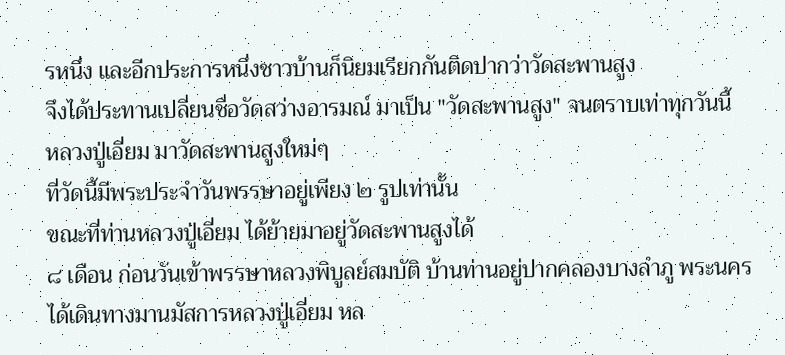รหนึ่ง และอีกประการหนึ่งชาวบ้านก็นิยมเรียกกันติดปากว่าวัดสะพานสูง
จึงได้ประทานเปลี่ยนชื่อวัดสว่างอารมณ์ มาเป็น "วัดสะพานสูง" จนตราบเท่าทุกวันนี้
หลวงปู่เอี่ยม มาวัดสะพานสูงใหม่ๆ
ที่วัดนี้มีพระประจำวันพรรษาอยู่เพียง ๒ รูปเท่านั้น
ขณะที่ท่านหลวงปู่เอี่ยม ได้ย้ายมาอยู่วัดสะพานสูงได้
๘ เดือน ก่อนวันเข้าพรรษาหลวงพิบูลย์สมบัติ บ้านท่านอยู่ปากคลองบางลำภู พระนคร
ได้เดินทางมานมัสการหลวงปู่เอี่ยม หล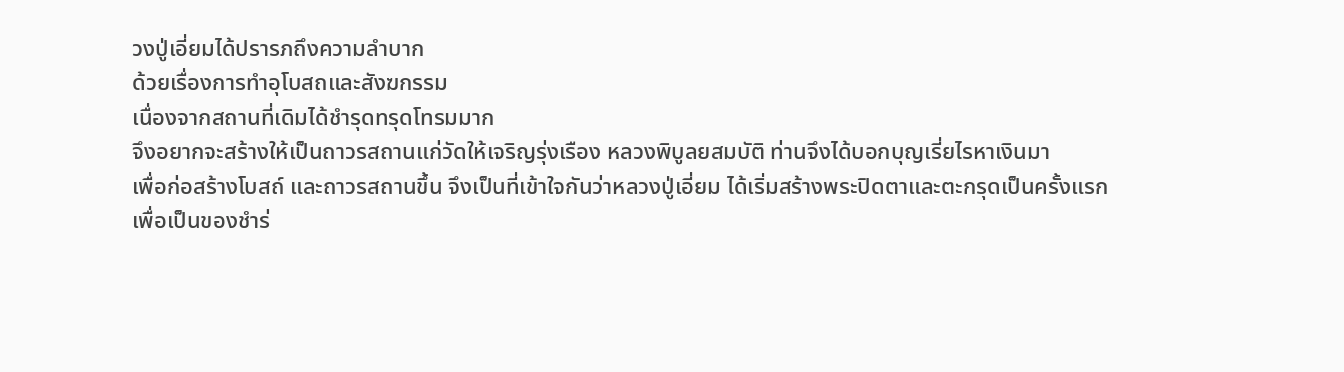วงปู่เอี่ยมได้ปรารภถึงความลำบาก
ด้วยเรื่องการทำอุโบสถและสังฆกรรม
เนื่องจากสถานที่เดิมได้ชำรุดทรุดโทรมมาก
จึงอยากจะสร้างให้เป็นถาวรสถานแก่วัดให้เจริญรุ่งเรือง หลวงพิบูลยสมบัติ ท่านจึงได้บอกบุญเรี่ยไรหาเงินมา
เพื่อก่อสร้างโบสถ์ และถาวรสถานขึ้น จึงเป็นที่เข้าใจกันว่าหลวงปู่เอี่ยม ได้เริ่มสร้างพระปิดตาและตะกรุดเป็นครั้งแรก
เพื่อเป็นของชำร่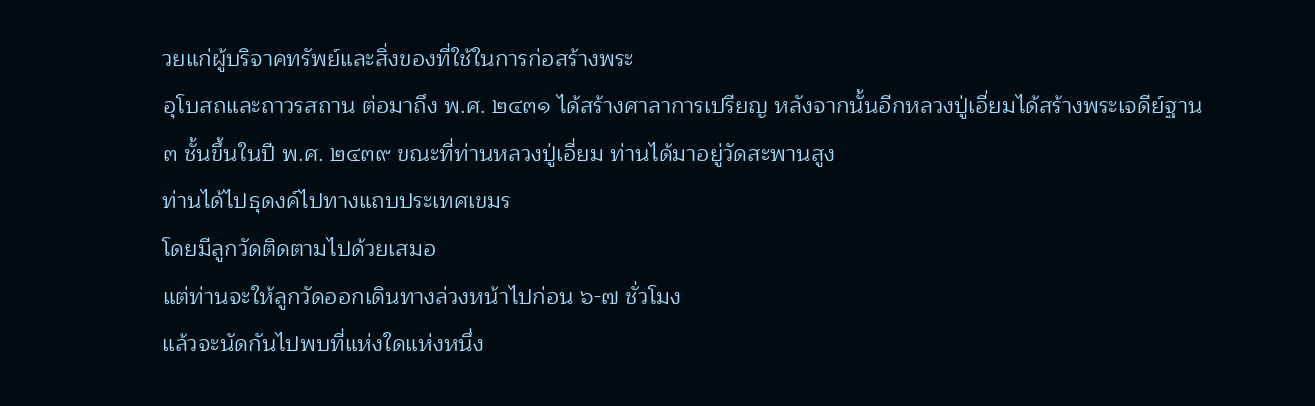วยแก่ผู้บริจาคทรัพย์และสิ่งของที่ใช้ในการก่อสร้างพระ
อุโบสถและถาวรสถาน ต่อมาถึง พ.ศ. ๒๔๓๑ ได้สร้างศาลาการเปรียญ หลังจากนั้นอีกหลวงปู่เอี่ยมได้สร้างพระเจดีย์ฐาน
๓ ชั้นขึ้นในปี พ.ศ. ๒๔๓๙ ขณะที่ท่านหลวงปู่เอี่ยม ท่านได้มาอยู่วัดสะพานสูง
ท่านได้ไปธุดงค์ไปทางแถบประเทศเขมร
โดยมีลูกวัดติดตามไปด้วยเสมอ
แต่ท่านจะให้ลูกวัดออกเดินทางล่วงหน้าไปก่อน ๖-๗ ชั่วโมง
แล้วจะนัดกันไปพบที่แห่งใดแห่งหนึ่ง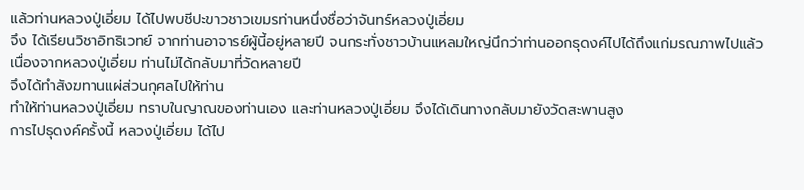แล้วท่านหลวงปู่เอี่ยม ได้ไปพบชีปะขาวชาวเขมรท่านหนึ่งชื่อว่าจันทร์หลวงปู่เอี่ยม
จึง ได้เรียนวิชาอิทธิเวทย์ จากท่านอาจารย์ผู้นี้อยู่หลายปี จนกระทั่งชาวบ้านแหลมใหญ่นึกว่าท่านออกธุดงค์ไปได้ถึงแก่มรณภาพไปแล้ว
เนื่องจากหลวงปู่เอี่ยม ท่านไม่ได้กลับมาที่วัดหลายปี
จึงได้ทำสังฆทานแผ่ส่วนกุศลไปให้ท่าน
ทำให้ท่านหลวงปู่เอี่ยม ทราบในญาณของท่านเอง และท่านหลวงปู่เอี่ยม จึงได้เดินทางกลับมายังวัดสะพานสูง
การไปธุดงค์ครั้งนี้ หลวงปู่เอี่ยม ได้ไป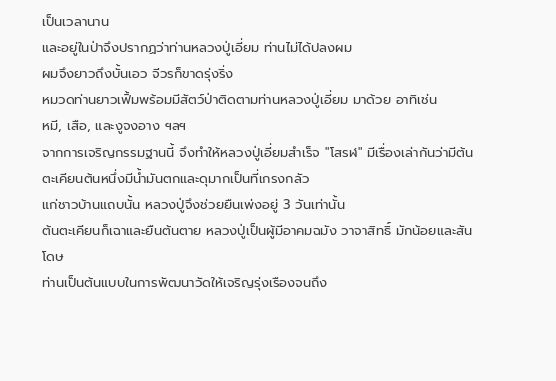เป็นเวลานาน
และอยู่ในป่าจึงปรากฏว่าท่านหลวงปู่เอี่ยม ท่านไม่ได้ปลงผม
ผมจึงยาวถึงบั้นเอว จีวรก็ขาดรุ่งริ่ง
หมวดท่านยาวเฟิ้มพร้อมมีสัตว์ป่าติดตามท่านหลวงปู่เอี่ยม มาด้วย อาทิเช่น
หมี, เสือ, และงูจงอาง ฯลฯ
จากการเจริญกรรมฐานนี้ จึงทำให้หลวงปู่เอี่ยมสำเร็จ "โสรฬ" มีเรื่องเล่ากันว่ามีต้นตะเคียนต้นหนึ่งมีน้ำมันตกและดุมากเป็นที่เกรงกลัว
แก่ชาวบ้านแถบนั้น หลวงปู่จึงช่วยยืนเพ่งอยู่ 3 วันเท่านั้น
ต้นตะเคียนก็เฉาและยืนต้นตาย หลวงปู่เป็นผู้มีอาคมฉมัง วาจาสิทธิ์ มักน้อยและสันโดษ
ท่านเป็นต้นแบบในการพัฒนาวัดให้เจริญรุ่งเรืองจนถึง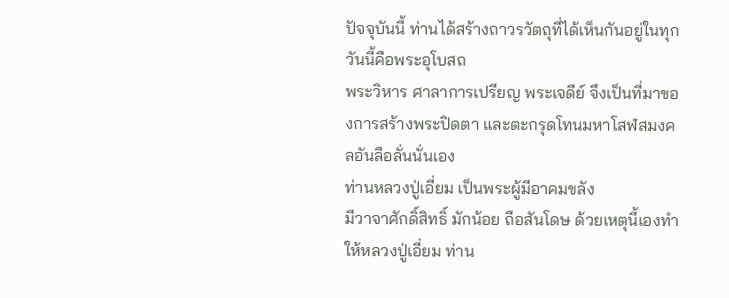ปัจจุบันนี้ ท่านได้สร้างถาวรวัตถุที่ได้เห็นกันอยู่ในทุกวันนี้คือพระอุโบสถ
พระวิหาร ศาลาการเปรียญ พระเจดีย์ จึงเป็นที่มาของการสร้างพระปิดตา และตะกรุดโทนมหาโสฬสมงคลอันลือลั่นนั่นเอง
ท่านหลวงปู่เอี่ยม เป็นพระผู้มีอาคมขลัง
มีวาจาศักดิ์สิทธิ์ มักน้อย ถือสันโดษ ด้วยเหตุนี้เองทำให้หลวงปู่เอี่ยม ท่าน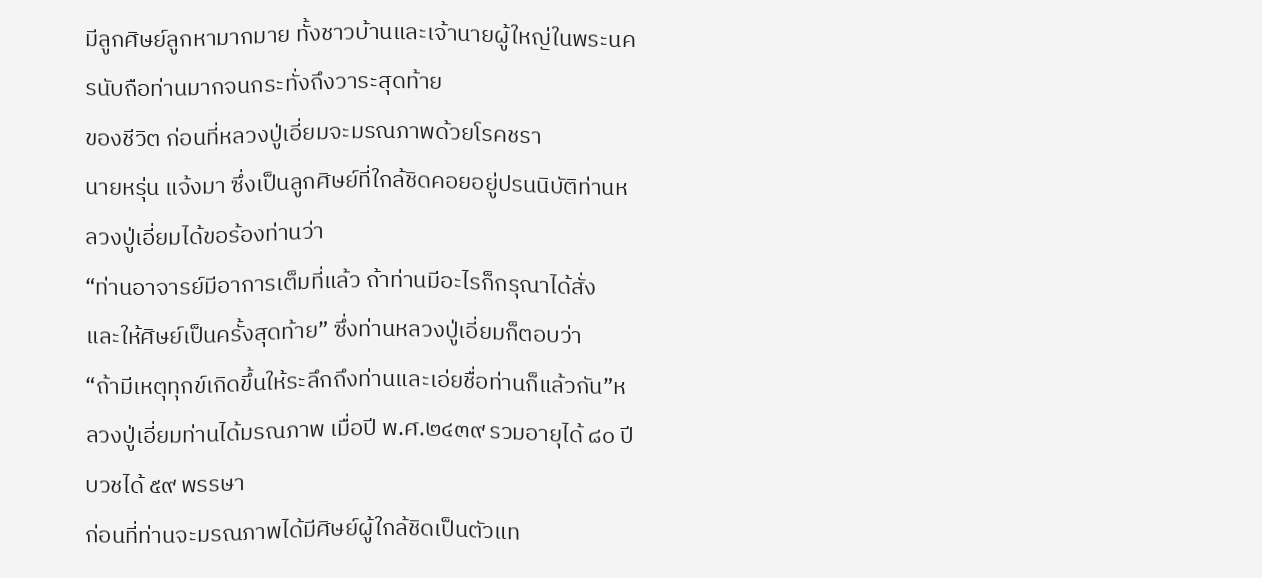มีลูกศิษย์ลูกหามากมาย ทั้งชาวบ้านและเจ้านายผู้ใหญ่ในพระนครนับถือท่านมากจนกระทั่งถึงวาระสุดท้าย
ของชีวิต ก่อนที่หลวงปู่เอี่ยมจะมรณภาพด้วยโรคชรา
นายหรุ่น แจ้งมา ซึ่งเป็นลูกศิษย์ที่ใกล้ชิดคอยอยู่ปรนนิบัติท่านหลวงปู่เอี่ยมได้ขอร้องท่านว่า
“ท่านอาจารย์มีอาการเต็มที่แล้ว ถ้าท่านมีอะไรก็กรุณาได้สั่ง
และให้ศิษย์เป็นครั้งสุดท้าย” ซึ่งท่านหลวงปู่เอี่ยมก็ตอบว่า
“ถ้ามีเหตุทุกข์เกิดขึ้นให้ระลึกถึงท่านและเอ่ยชื่อท่านก็แล้วกัน”หลวงปู่เอี่ยมท่านได้มรณภาพ เมื่อปี พ.ศ.๒๔๓๙ รวมอายุได้ ๘๐ ปี บวชได้ ๕๙ พรรษา
ก่อนที่ท่านจะมรณภาพได้มีศิษย์ผู้ใกล้ชิดเป็นตัวแท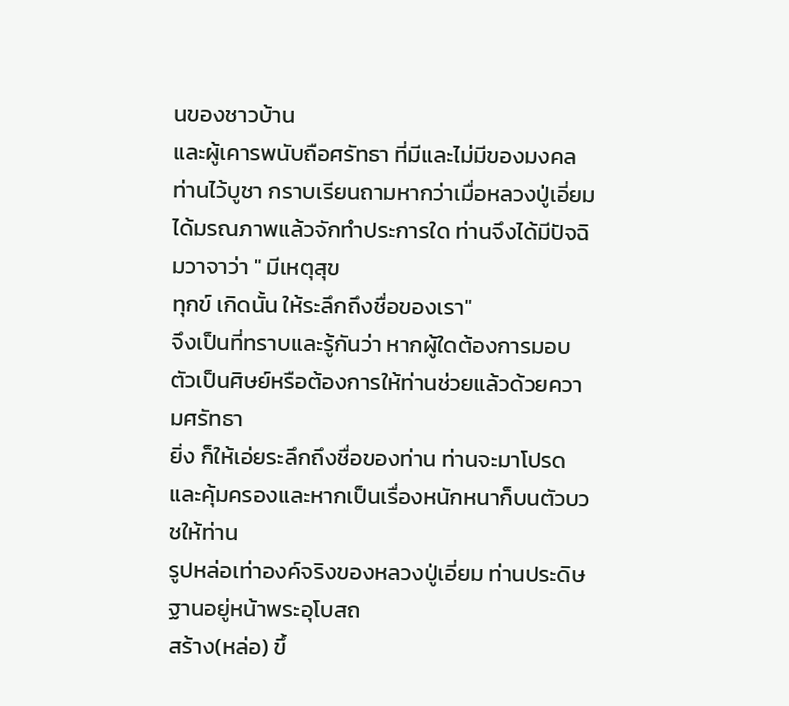นของชาวบ้าน
และผู้เคารพนับถือศรัทธา ที่มีและไม่มีของมงคลท่านไว้บูชา กราบเรียนถามหากว่าเมื่อหลวงปู่เอี่ยม
ได้มรณภาพแล้วจักทำประการใด ท่านจึงได้มีปัจฉิมวาจาว่า " มีเหตุสุข
ทุกข์ เกิดนั้น ให้ระลึกถึงชื่อของเรา"
จึงเป็นที่ทราบและรู้กันว่า หากผู้ใดต้องการมอบตัวเป็นศิษย์หรือต้องการให้ท่านช่วยแล้วด้วยความศรัทธา
ยิ่ง ก็ให้เอ่ยระลึกถึงชื่อของท่าน ท่านจะมาโปรดและคุ้มครองและหากเป็นเรื่องหนักหนาก็บนตัวบวชให้ท่าน
รูปหล่อเท่าองค์จริงของหลวงปู่เอี่ยม ท่านประดิษฐานอยู่หน้าพระอุโบสถ
สร้าง(หล่อ) ขึ้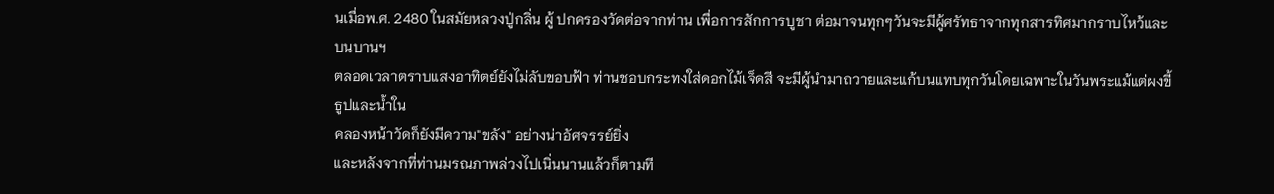นเมื่อพ.ศ. 2480 ในสมัยหลวงปู่กลิ่น ผู้ ปกครองวัดต่อจากท่าน เพื่อการสักการบูชา ต่อมาจนทุกๆวันจะมีผู้ศรัทธาจากทุกสารทิศมากราบไหว้และบนบานฯ
ตลอดเวลาตราบแสงอาทิตย์ยังไม่ลับขอบฟ้า ท่านชอบกระทงใส่ดอกไม้เจ็ดสี จะมีผู้นำมาถวายและแก้บนแทบทุกวันโดยเฉพาะในวันพระแม้แต่ผงขี้ธูปและน้ำใน
คลองหน้าวัดก็ยังมีความ"ขลัง" อย่างน่าอัศจรรย์ยิ่ง
และหลังจากที่ท่านมรณภาพล่วงไปเนิ่นนานแล้วก็ตามที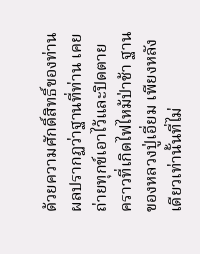ด้วยความศักดิ์สิทธิ์ของท่าน ผลปรากฏว่าฐานที่ท่าน เคยถ่ายทุกข์เอาไว้และปิดตาย
คราวที่เกิดไฟไหม้ป่าช้า ฐานของหลวงปู่เอี่ยม เพียงหลังเดียวเท่านั้นที่ไม่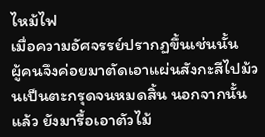ไหม้ไฟ
เมื่อความอัศจรรย์ปรากฏขึ้นเช่นนั้น
ผู้คนจึงค่อยมาตัดเอาแผ่นสังกะสีไปม้วนเป็นตะกรุดจนหมดสิ้น นอกจากนั้นแล้ว ยังมารื้อเอาตัวไม้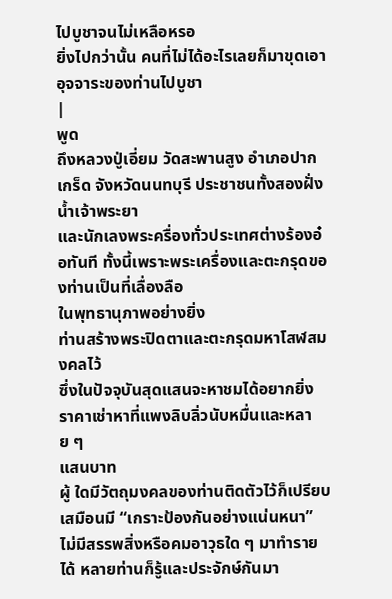ไปบูชาจนไม่เหลือหรอ
ยิ่งไปกว่านั้น คนที่ไม่ได้อะไรเลยก็มาขุดเอาอุจจาระของท่านไปบูชา
|
พูด
ถึงหลวงปู่เอี่ยม วัดสะพานสูง อำเภอปากเกร็ด จังหวัดนนทบุรี ประชาชนทั้งสองฝั่งน้ำเจ้าพระยา
และนักเลงพระครื่องทั่วประเทศต่างร้องอ๋อทันที ทั้งนี้เพราะพระเครื่องและตะกรุดของท่านเป็นที่เลื่องลือ
ในพุทธานุภาพอย่างยิ่ง
ท่านสร้างพระปิดตาและตะกรุดมหาโสฬสมงคลไว้
ซึ่งในปัจจุบันสุดแสนจะหาชมได้อยากยิ่ง ราคาเช่าหาที่แพงลิบลิ่วนับหมื่นและหลาย ๆ
แสนบาท
ผู้ ใดมีวัตถุมงคลของท่านติดตัวไว้ก็เปรียบเสมือนมี “เกราะป้องกันอย่างแน่นหนา”
ไม่มีสรรพสิ่งหรือคมอาวุธใด ๆ มาทำรายได้ หลายท่านก็รู้และประจักษ์กันมา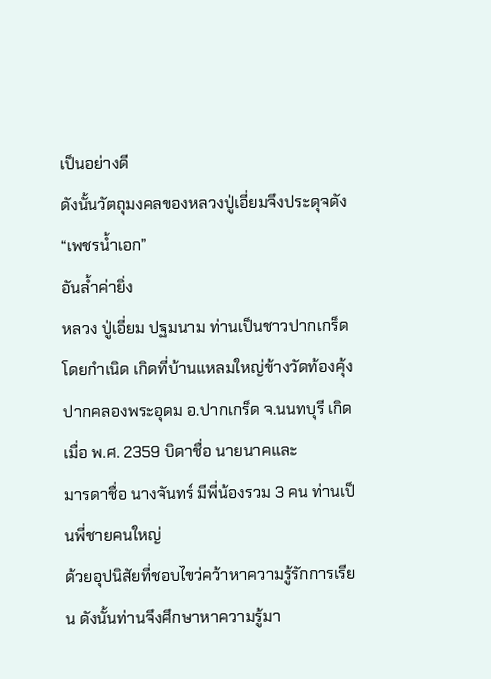เป็นอย่างดี
ดังนั้นวัตถุมงคลของหลวงปู่เอี่ยมจึงประดุจดัง “เพชรน้ำเอก”
อันล้ำค่ายิ่ง
หลวง ปู่เอี่ยม ปฐมนาม ท่านเป็นชาวปากเกร็ดโดยกำเนิด เกิดที่บ้านแหลมใหญ่ข้างวัดท้องคุ้ง
ปากคลองพระอุดม อ.ปากเกร็ด จ.นนทบุรี เกิดเมื่อ พ.ศ. 2359 บิดาชื่อ นายนาคและ
มารดาชื่อ นางจันทร์ มีพี่น้องรวม 3 คน ท่านเป็นพี่ชายคนใหญ่
ด้วยอุปนิสัยที่ชอบไขว่คว้าหาความรู้รักการเรียน ดังนั้นท่านจึงศึกษาหาความรู้มา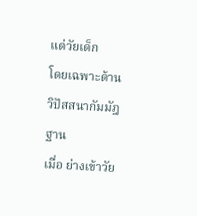แต่วัยเด็ก
โดยเฉพาะด้านวิปัสสนากัมมัฎฐาน
เมื่อ ย่างเข้าวัย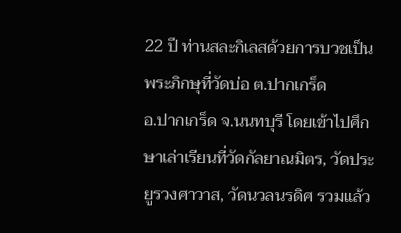22 ปี ท่านสละกิเลสด้วยการบวชเป็นพระภิกษุที่วัดบ่อ ต.ปากเกร็ด
อ.ปากเกร็ด จ.นนทบุรี โดยเข้าไปศึกษาเล่าเรียนที่วัดกัลยาณมิตร, วัดประยูรวงศาวาส, วัดนวลนรดิศ รวมแล้ว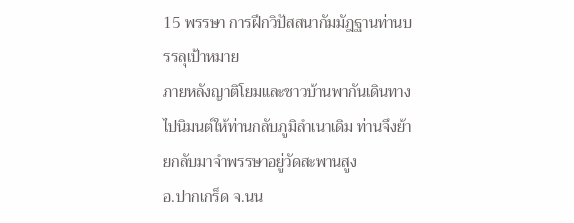15 พรรษา การฝึกวิปัสสนากัมมัฎฐานท่านบรรลุเป้าหมาย
ภายหลังญาติโยมและชาวบ้านพากันเดินทางไปนิมนต์ให้ท่านกลับภูมิลำเนาเดิม ท่านจึงย้ายกลับมาจำพรรษาอยู่วัดสะพานสูง
อ.ปากเกร็ด จ.นน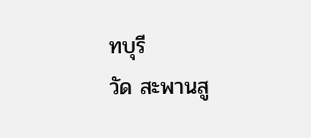ทบุรี
วัด สะพานสู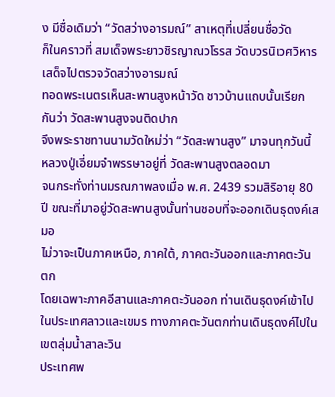ง มีชื่อเดิมว่า “วัดสว่างอารมณ์” สาเหตุที่เปลี่ยนชื่อวัด
ก็ในคราวที่ สมเด็จพระยาวชิรญาณวโรรส วัดบวรนิเวศวิหารเสด็จไปตรวจวัดสว่างอารมณ์
ทอดพระเนตรเห็นสะพานสูงหน้าวัด ชาวบ้านแถบนั้นเรียกกันว่า วัดสะพานสูงจนติดปาก
จึงพระราชทานนามวัดใหม่ว่า “วัดสะพานสูง” มาจนทุกวันนี้
หลวงปู่เอี่ยมจำพรรษาอยู่ที่ วัดสะพานสูงตลอดมา
จนกระทั่งท่านมรณภาพลงเมื่อ พ.ศ. 2439 รวมสิริอายุ 80 ปี ขณะที่มาอยู่วัดสะพานสูงนั้นท่านชอบที่จะออกเดินธุดงค์เสมอ
ไม่วาจะเป็นภาคเหนือ, ภาคใต้, ภาคตะวันออกและภาคตะวันตก
โดยเฉพาะภาคอีสานและภาคตะวันออก ท่านเดินธุดงค์เข้าไปในประเทศลาวและเขมร ทางภาคตะวันตกท่านเดินธุดงค์ไปในเขตลุ่มน้ำสาละวิน
ประเทศพ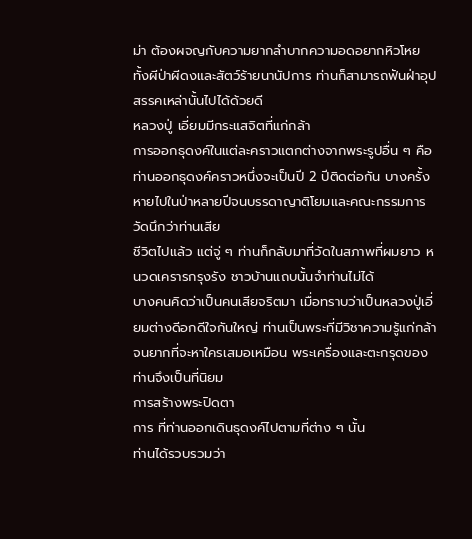ม่า ต้องผจญกับความยากลำบากความอดอยากหิวโหย
ทั้งผีป่าผีดงและสัตว์ร้ายนานัปการ ท่านก็สามารถฟันฝ่าอุปสรรคเหล่านั้นไปได้ด้วยดี
หลวงปู่ เอี่ยมมีกระแสจิตที่แก่กล้า
การออกธุดงค์ในแต่ละคราวแตกต่างจากพระรูปอื่น ๆ คือ
ท่านออกธุดงค์คราวหนึ่งจะเป็นปี 2 ปีติดต่อกัน บางครั้งหายไปในป่าหลายปีจนบรรดาญาติโยมและคณะกรรมการวัดนึกว่าท่านเสีย
ชีวิตไปแล้ว แต่จู่ ๆ ท่านก็กลับมาที่วัดในสภาพที่ผมยาว หนวดเครารกรุงรัง ชาวบ้านแถบนั้นจำท่านไม่ได้
บางคนคิดว่าเป็นคนเสียจริตมา เมื่อทราบว่าเป็นหลวงปู่เอี่ยมต่างดีอกดีใจกันใหญ่ ท่านเป็นพระที่มีวิชาความรู้แก่กล้า
จนยากที่จะหาใครเสมอเหมือน พระเครื่องและตะกรุดของท่านจึงเป็นที่นิยม
การสร้างพระปิดตา
การ ที่ท่านออกเดินธุดงค์ไปตามที่ต่าง ๆ นั้น
ท่านได้รวบรวมว่า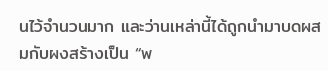นไว้จำนวนมาก และว่านเหล่านี้ได้ถูกนำมาบดผสมกับผงสร้างเป็น “พ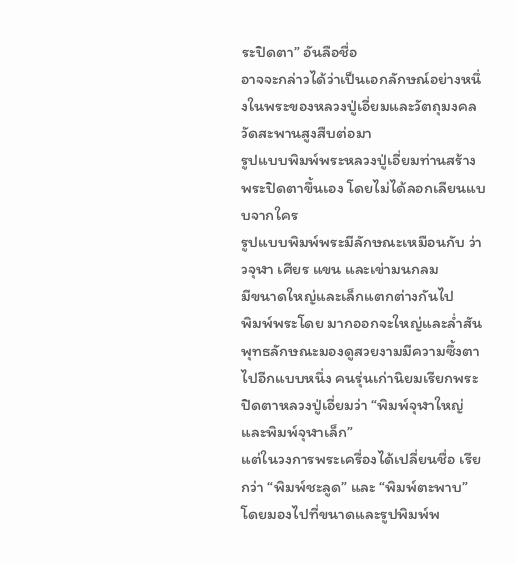ระปิดตา” อันลือชื่อ
อาจจะกล่าวได้ว่าเป็นเอกลักษณ์อย่างหนึ่งในพระของหลวงปู่เอี่ยมและวัตถุมงคล วัดสะพานสูงสืบต่อมา
รูปแบบพิมพ์พระหลวงปู่เอี่ยมท่านสร้างพระปิดตาขึ้นเอง โดยไม่ได้ลอกเลียนแบบจากใคร
รูปแบบพิมพ์พระมีลักษณะเหมือนกับ ว่าวจุฬา เศียร แขน และเข่ามนกลม
มีขนาดใหญ่และเล็กแตกต่างกันไป
พิมพ์พระโดย มากออกจะใหญ่และล่ำสัน
พุทธลักษณะมองดูสวยงามมีความซึ้งตาไปอีกแบบหนึ่ง คนรุ่นเก่านิยมเรียกพระปิดตาหลวงปู่เอี่ยมว่า “พิมพ์จุฬาใหญ่และพิมพ์จุฬาเล็ก”
แต่ในวงการพระเครื่องได้เปลี่ยนชื่อ เรียกว่า “พิมพ์ชะลูด” และ “พิมพ์ตะพาบ”
โดยมองไปที่ขนาดและรูปพิมพ์พ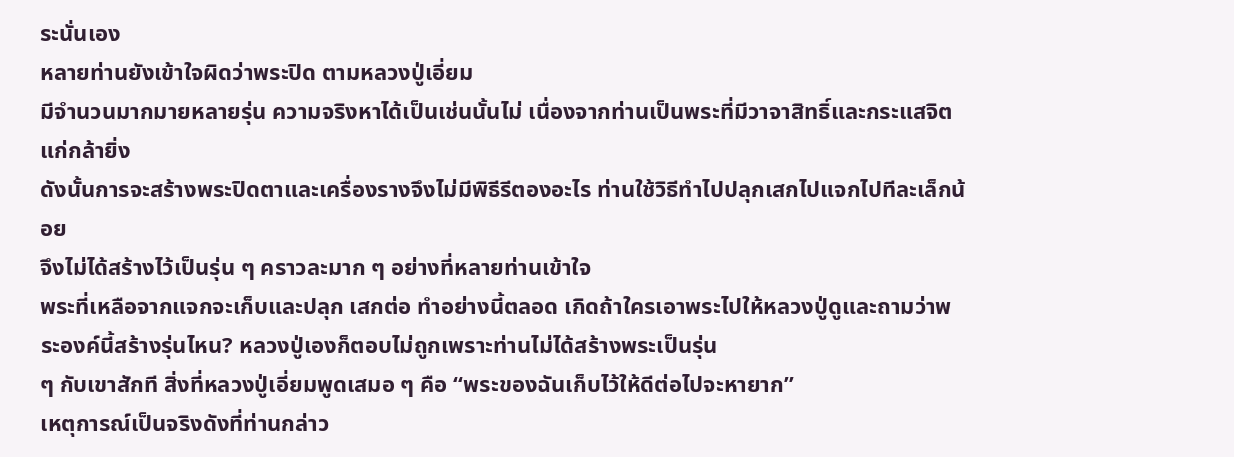ระนั่นเอง
หลายท่านยังเข้าใจผิดว่าพระปิด ตามหลวงปู่เอี่ยม
มีจำนวนมากมายหลายรุ่น ความจริงหาได้เป็นเช่นนั้นไม่ เนื่องจากท่านเป็นพระที่มีวาจาสิทธิ์และกระแสจิตแก่กล้ายิ่ง
ดังนั้นการจะสร้างพระปิดตาและเครื่องรางจึงไม่มีพิธีรีตองอะไร ท่านใช้วิธีทำไปปลุกเสกไปแจกไปทีละเล็กน้อย
จึงไม่ได้สร้างไว้เป็นรุ่น ๆ คราวละมาก ๆ อย่างที่หลายท่านเข้าใจ
พระที่เหลือจากแจกจะเก็บและปลุก เสกต่อ ทำอย่างนี้ตลอด เกิดถ้าใครเอาพระไปให้หลวงปู่ดูและถามว่าพระองค์นี้สร้างรุ่นไหน? หลวงปู่เองก็ตอบไม่ถูกเพราะท่านไม่ได้สร้างพระเป็นรุ่น
ๆ กับเขาสักที สิ่งที่หลวงปู่เอี่ยมพูดเสมอ ๆ คือ “พระของฉันเก็บไว้ให้ดีต่อไปจะหายาก”
เหตุการณ์เป็นจริงดังที่ท่านกล่าว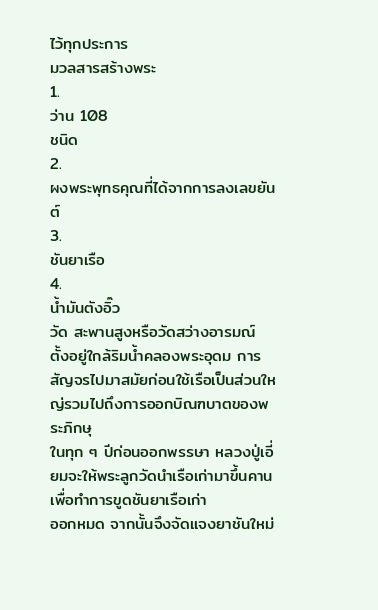ไว้ทุกประการ
มวลสารสร้างพระ
1.
ว่าน 108
ชนิด
2.
ผงพระพุทธคุณที่ได้จากการลงเลขยันต์
3.
ชันยาเรือ
4.
น้ำมันตังอิ๊ว
วัด สะพานสูงหรือวัดสว่างอารมณ์ ตั้งอยู่ใกล้ริมน้ำคลองพระอุดม การสัญจรไปมาสมัยก่อนใช้เรือเป็นส่วนใหญ่รวมไปถึงการออกบิณฑบาตของพระภิกษุ
ในทุก ๆ ปีก่อนออกพรรษา หลวงปู่เอี่ยมจะให้พระลูกวัดนำเรือเก่ามาขึ้นคานเพื่อทำการขูดชันยาเรือเก่า
ออกหมด จากนั้นจึงจัดแจงยาชันใหม่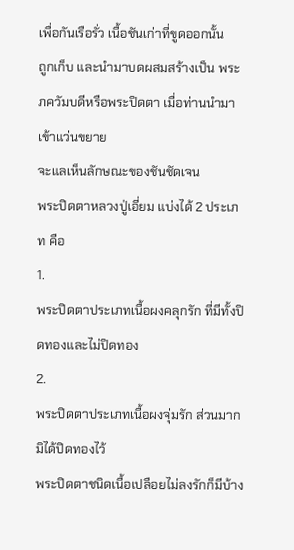เพื่อกันเรือรั่ว เนื้อชันเก่าที่ขูดออกนั้น
ถูกเก็บ และนำมาบดผสมสร้างเป็น พระภควัมบดีหรือพระปิดตา เมื่อท่านนำมาเข้าแว่นขยาย
จะแลเห็นลักษณะของชันชัดเจน
พระปิดตาหลวงปู่เอี่ยม แบ่งได้ 2 ประเภท คือ
1.
พระปิดตาประเภทเนื้อผงคลุกรัก ที่มีทั้งปิดทองและไม่ปิดทอง
2.
พระปิดตาประเภทเนื้อผงจุ่มรัก ส่วนมากมิได้ปิดทองไว้
พระปิดตาชนิดเนื้อเปลือยไม่ลงรักก็มีบ้าง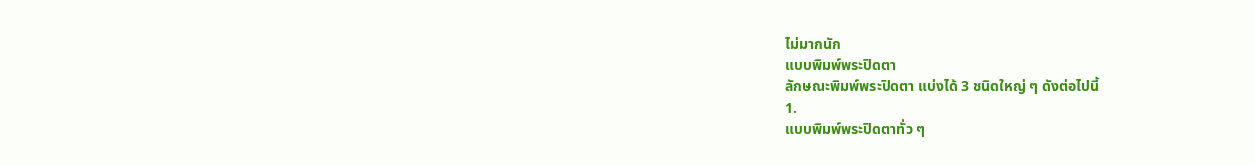ไม่มากนัก
แบบพิมพ์พระปิดตา
ลักษณะพิมพ์พระปิดตา แบ่งได้ 3 ชนิดใหญ่ ๆ ดังต่อไปนี้
1.
แบบพิมพ์พระปิดตาทั่ว ๆ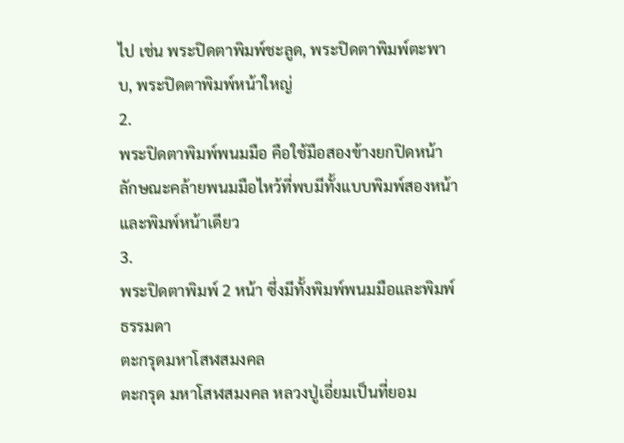ไป เช่น พระปิดตาพิมพ์ชะลูด, พระปิดตาพิมพ์ตะพาบ, พระปิดตาพิมพ์หน้าใหญ่
2.
พระปิดตาพิมพ์พนมมือ คือใช้มือสองข้างยกปิดหน้า
ลักษณะคล้ายพนมมือไหว้ที่พบมีทั้งแบบพิมพ์สองหน้าและพิมพ์หน้าเดียว
3.
พระปิดตาพิมพ์ 2 หน้า ซึ่งมีทั้งพิมพ์พนมมือและพิมพ์ธรรมดา
ตะกรุดมหาโสฬสมงคล
ตะกรุด มหาโสฬสมงคล หลวงปู่เอี่ยมเป็นที่ยอม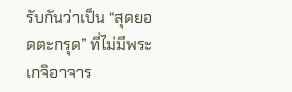รับกันว่าเป็น “สุดยอดตะกรุด” ที่ไม่มีพระเกจิอาจาร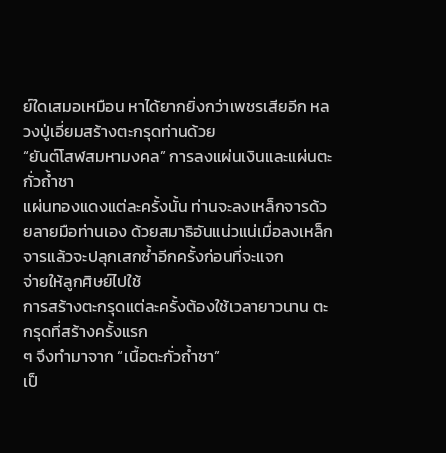ย์ใดเสมอเหมือน หาได้ยากยิ่งกว่าเพชรเสียอีก หลวงปู่เอี่ยมสร้างตะกรุดท่านด้วย
“ยันต์โสฬสมหามงคล” การลงแผ่นเงินและแผ่นตะกั่วถ้ำชา
แผ่นทองแดงแต่ละครั้งนั้น ท่านจะลงเหล็กจารด้วยลายมือท่านเอง ด้วยสมาธิอันแน่วแน่เมื่อลงเหล็กจารแล้วจะปลุกเสกซ้ำอีกครั้งก่อนที่จะแจก
จ่ายให้ลูกศิษย์ไปใช้
การสร้างตะกรุดแต่ละครั้งต้องใช้เวลายาวนาน ตะกรุดที่สร้างครั้งแรก
ๆ จึงทำมาจาก “เนื้อตะกั่วถ้ำชา”
เป็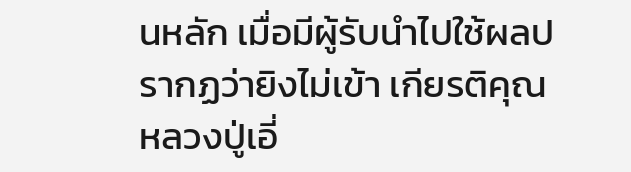นหลัก เมื่อมีผู้รับนำไปใช้ผลปรากฏว่ายิงไม่เข้า เกียรติคุณหลวงปู่เอี่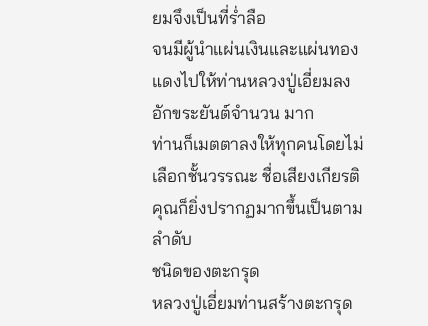ยมจึงเป็นที่ร่ำลือ
จนมีผู้นำแผ่นเงินและแผ่นทองแดงไปให้ท่านหลวงปู่เอี่ยมลงอักขระยันต์จำนวน มาก
ท่านก็เมตตาลงให้ทุกคนโดยไม่เลือกชั้นวรรณะ ชื่อเสียงเกียรติคุณก็ยิ่งปรากฏมากขึ้นเป็นตามลำดับ
ชนิดของตะกรุด
หลวงปู่เอี่ยมท่านสร้างตะกรุด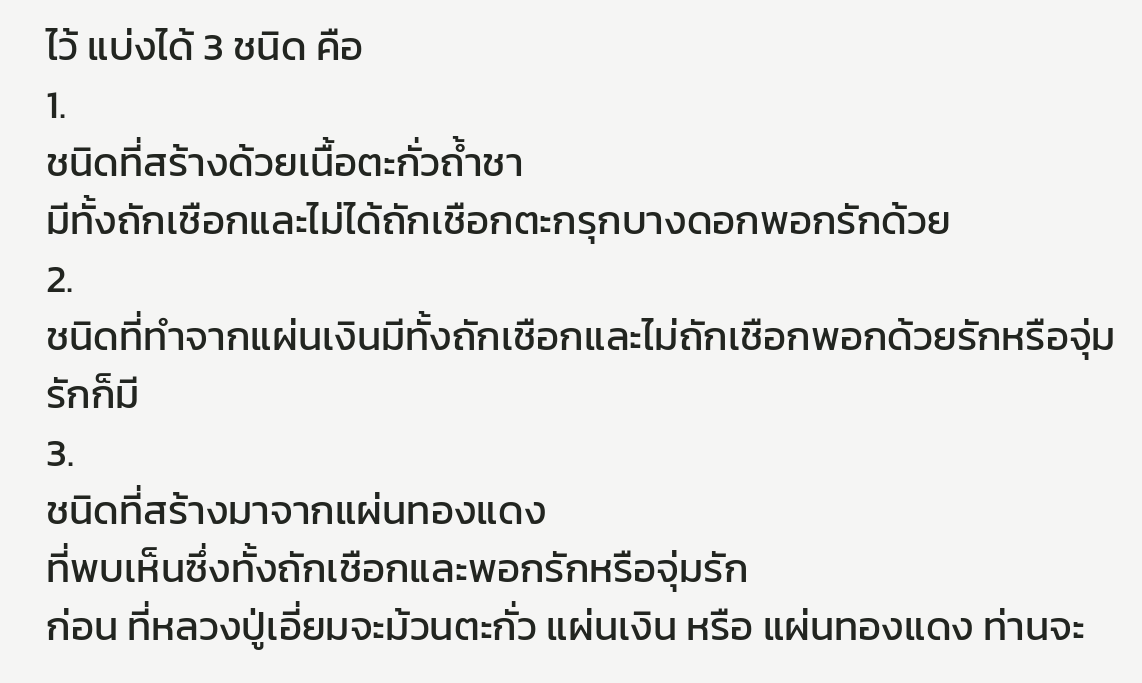ไว้ แบ่งได้ 3 ชนิด คือ
1.
ชนิดที่สร้างด้วยเนื้อตะกั่วถ้ำชา
มีทั้งถักเชือกและไม่ได้ถักเชือกตะกรุกบางดอกพอกรักด้วย
2.
ชนิดที่ทำจากแผ่นเงินมีทั้งถักเชือกและไม่ถักเชือกพอกด้วยรักหรือจุ่มรักก็มี
3.
ชนิดที่สร้างมาจากแผ่นทองแดง
ที่พบเห็นซึ่งทั้งถักเชือกและพอกรักหรือจุ่มรัก
ก่อน ที่หลวงปู่เอี่ยมจะม้วนตะกั่ว แผ่นเงิน หรือ แผ่นทองแดง ท่านจะ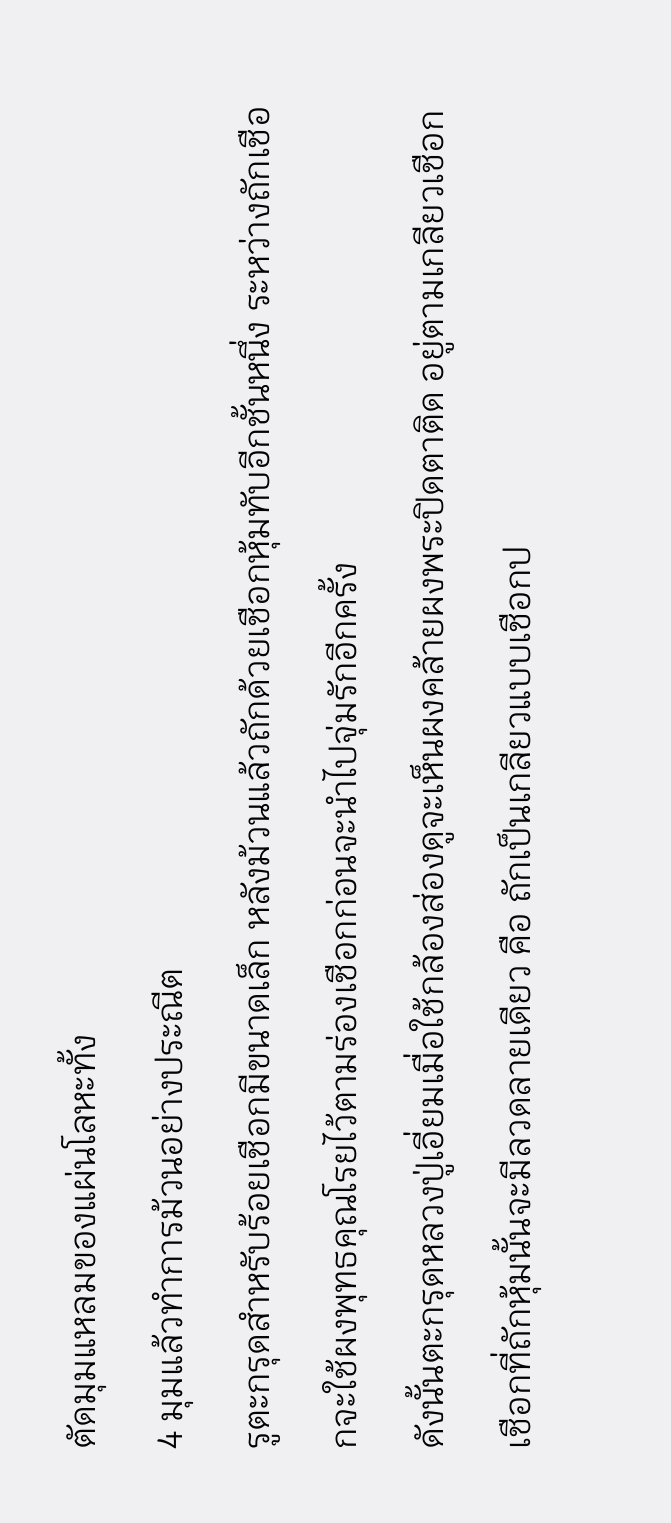ตัดมุมแหลมของแผ่นโลหะทั้ง
4 มุมแล้วทำการม้วนอย่างประณีต
รูตะกรุดสำหรับร้อยเชือกมีขนาดเล็ก หลังม้วนแล้วถักด้วยเชือกหุ้มทับอีกชั้นหนึ่ง ระหว่างถักเชือกจะใช้ผงพุทธคุณโรยไว้ตามร่องเชือกก่อนจะนำไปจุ่มรักอีกครั้ง
ดังนั้นตะกรุดหลวงปู่เอี่ยมเมื่อใช้กล้องส่องดูจะเห็นผงคล้ายผงพระปิดตาติด อยู่ตามเกลียวเชือก
เชือกที่ถักหุ้มนั้นจะมีลวดลายเดียว คือ ถักเป็นเกลียวแบบเชือกป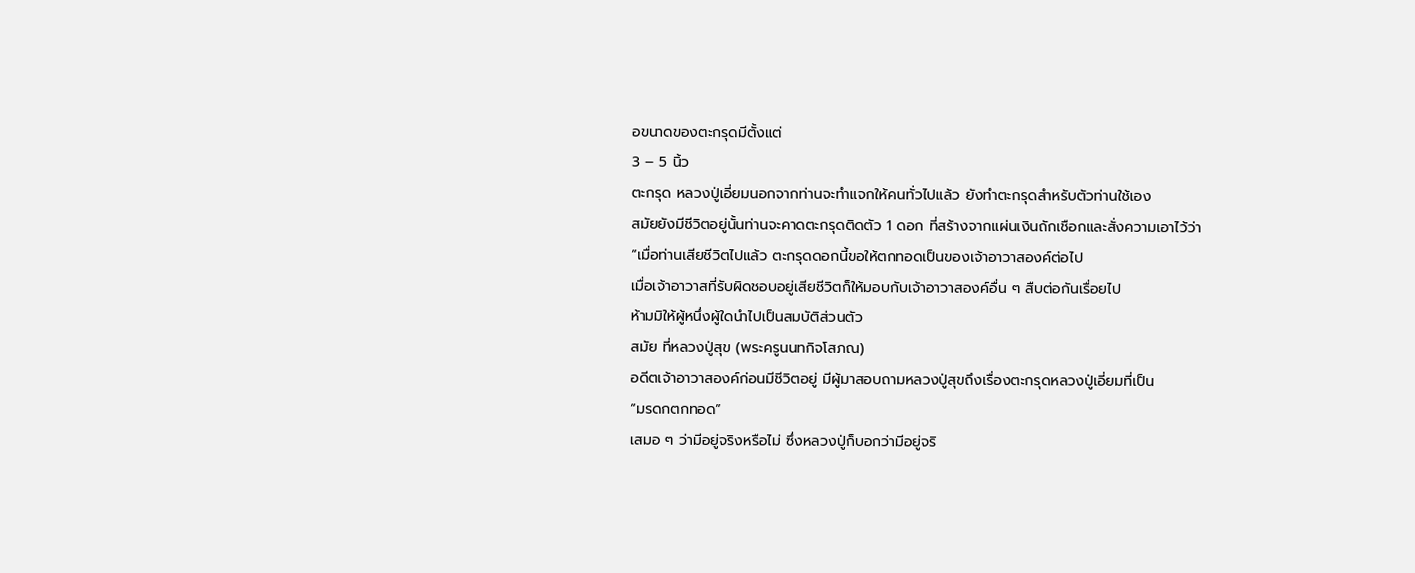อขนาดของตะกรุดมีตั้งแต่
3 – 5 นิ้ว
ตะกรุด หลวงปู่เอี่ยมนอกจากท่านจะทำแจกให้คนทั่วไปแล้ว ยังทำตะกรุดสำหรับตัวท่านใช้เอง
สมัยยังมีชีวิตอยู่นั้นท่านจะคาดตะกรุดติดตัว 1 ดอก ที่สร้างจากแผ่นเงินถักเชือกและสั่งความเอาไว้ว่า
“เมื่อท่านเสียชีวิตไปแล้ว ตะกรุดดอกนี้ขอให้ตกทอดเป็นของเจ้าอาวาสองค์ต่อไป
เมื่อเจ้าอาวาสที่รับผิดชอบอยู่เสียชีวิตก็ให้มอบกับเจ้าอาวาสองค์อื่น ๆ สืบต่อกันเรื่อยไป
ห้ามมิให้ผู้หนึ่งผู้ใดนำไปเป็นสมบัติส่วนตัว
สมัย ที่หลวงปู่สุข (พระครูนนทกิจโสภณ)
อดีตเจ้าอาวาสองค์ก่อนมีชีวิตอยู่ มีผู้มาสอบถามหลวงปู่สุขถึงเรื่องตะกรุดหลวงปู่เอี่ยมที่เป็น
“มรดกตกทอด”
เสมอ ๆ ว่ามีอยู่จริงหรือไม่ ซึ่งหลวงปู่ก็บอกว่ามีอยู่จริ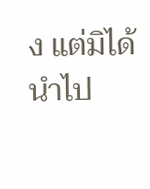ง แต่มิได้นำไป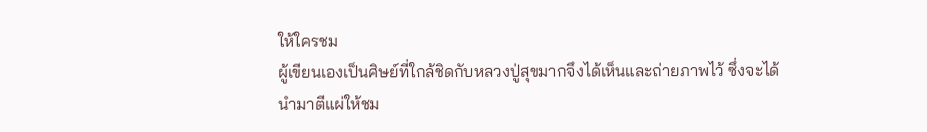ให้ใครชม
ผู้เขียนเองเป็นศิษย์ที่ใกล้ชิดกับหลวงปู่สุขมากจึงได้เห็นและถ่ายภาพไว้ ซึ่งจะได้นำมาตีแผ่ให้ชม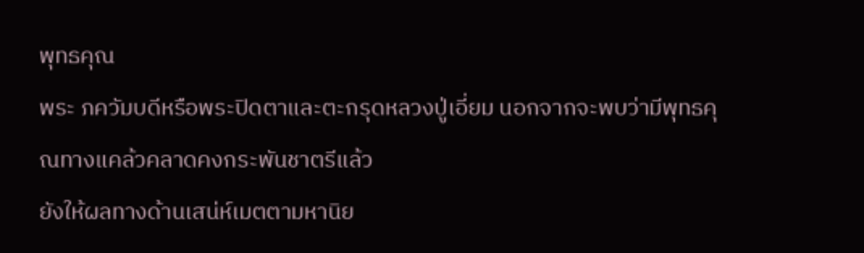พุทธคุณ
พระ ภควัมบดีหรือพระปิดตาและตะกรุดหลวงปู่เอี่ยม นอกจากจะพบว่ามีพุทธคุณทางแคล้วคลาดคงกระพันชาตรีแล้ว
ยังให้ผลทางด้านเสน่ห์เมตตามหานิย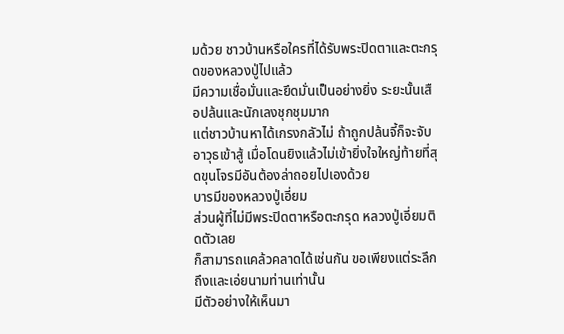มด้วย ชาวบ้านหรือใครที่ได้รับพระปิดตาและตะกรุดของหลวงปู่ไปแล้ว
มีความเชื่อมั่นและยึดมั่นเป็นอย่างยิ่ง ระยะนั้นเสือปล้นและนักเลงชุกชุมมาก
แต่ชาวบ้านหาได้เกรงกลัวไม่ ถ้าถูกปล้นจี้ก็จะจับอาวุธเข้าสู้ เมื่อโดนยิงแล้วไม่เข้ายิ่งใจใหญ่ท้ายที่สุดขุนโจรมีอันต้องล่าถอยไปเองด้วย
บารมีของหลวงปู่เอี่ยม
ส่วนผู้ที่ไม่มีพระปิดตาหรือตะกรุด หลวงปู่เอี่ยมติดตัวเลย
ก็สามารถแคล้วคลาดได้เช่นกัน ขอเพียงแต่ระลึกถึงและเอ่ยนามท่านเท่านั้น
มีตัวอย่างให้เห็นมา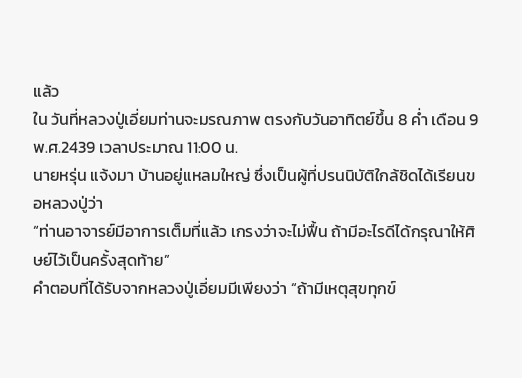แล้ว
ใน วันที่หลวงปู่เอี่ยมท่านจะมรณภาพ ตรงกับวันอาทิตย์ขึ้น 8 ค่ำ เดือน 9 พ.ศ.2439 เวลาประมาณ 11:00 น.
นายหรุ่น แจ้งมา บ้านอยู่แหลมใหญ่ ซึ่งเป็นผู้ที่ปรนนิบัติใกล้ชิดได้เรียนขอหลวงปู่ว่า
“ท่านอาจารย์มีอาการเต็มที่แล้ว เกรงว่าจะไม่ฟื้น ถ้ามีอะไรดีได้กรุณาให้ศิษย์ไว้เป็นครั้งสุดท้าย”
คำตอบที่ได้รับจากหลวงปู่เอี่ยมมีเพียงว่า “ถ้ามีเหตุสุขทุกข์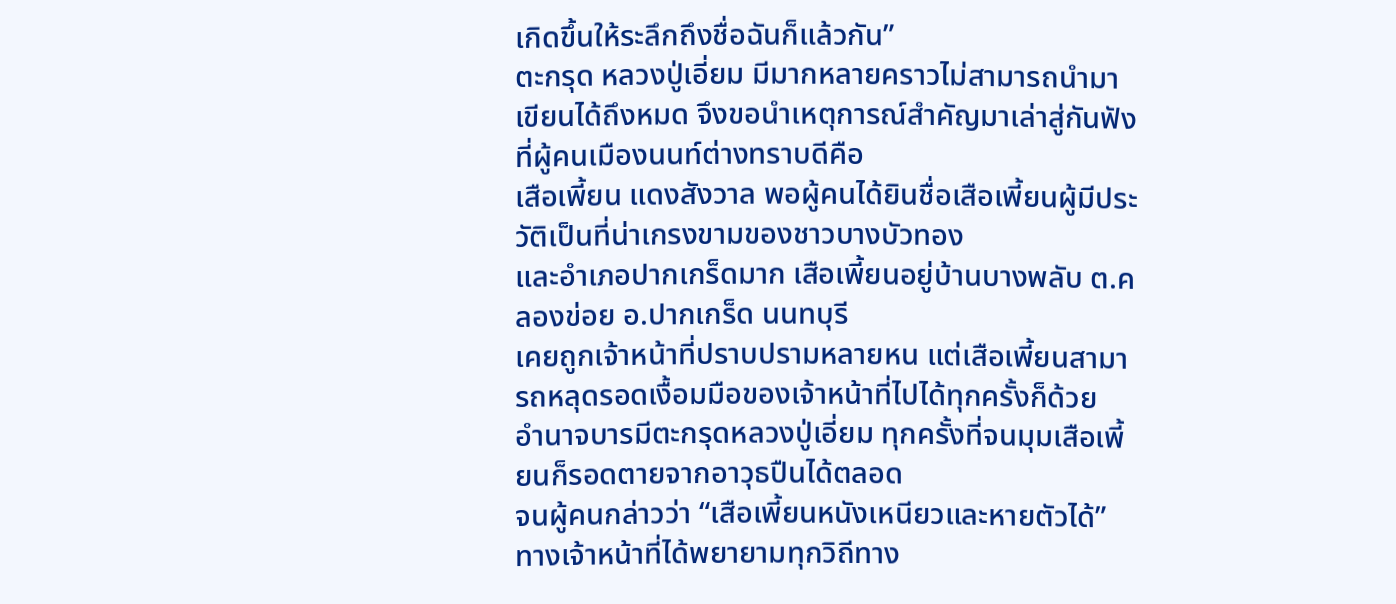เกิดขึ้นให้ระลึกถึงชื่อฉันก็แล้วกัน”
ตะกรุด หลวงปู่เอี่ยม มีมากหลายคราวไม่สามารถนำมาเขียนได้ถึงหมด จึงขอนำเหตุการณ์สำคัญมาเล่าสู่กันฟังที่ผู้คนเมืองนนท์ต่างทราบดีคือ
เสือเพี้ยน แดงสังวาล พอผู้คนได้ยินชื่อเสือเพี้ยนผู้มีประวัติเป็นที่น่าเกรงขามของชาวบางบัวทอง
และอำเภอปากเกร็ดมาก เสือเพี้ยนอยู่บ้านบางพลับ ต.คลองข่อย อ.ปากเกร็ด นนทบุรี
เคยถูกเจ้าหน้าที่ปราบปรามหลายหน แต่เสือเพี้ยนสามารถหลุดรอดเงื้อมมือของเจ้าหน้าที่ไปได้ทุกครั้งก็ด้วย
อำนาจบารมีตะกรุดหลวงปู่เอี่ยม ทุกครั้งที่จนมุมเสือเพี้ยนก็รอดตายจากอาวุธปืนได้ตลอด
จนผู้คนกล่าวว่า “เสือเพี้ยนหนังเหนียวและหายตัวได้”
ทางเจ้าหน้าที่ได้พยายามทุกวิถีทาง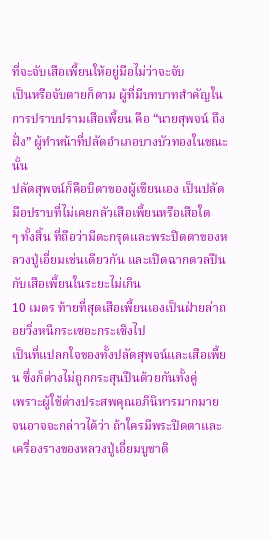ที่จะจับเสือเพี้ยนให้อยู่มือไม่ว่าจะจับ
เป็นหรือจับตายก็ตาม ผู้ที่มีบทบาทสำคัญในการปราบปรามเสือเพี้ยน คือ “นายสุพจน์ ถึงฝั่ง” ผู้ทำหน้าที่ปลัดอำเภอบางบัวทองในขณะนั้น
ปลัดสุพจน์ก็คือบิดาของผู้เขียนเอง เป็นปลัดมือปราบที่ไม่เคยกลัวเสือเพี้ยนหรือเสือใด
ๆ ทั้งสิ้น ที่ถือว่ามีตะกรุดและพระปิดตาของหลวงปู่เอี่ยมเช่นเดียวกัน และเปิดฉากดวลปืนกับเสือเพี้ยนในระยะไม่เกิน
10 เมตร ท้ายที่สุดเสือเพี้ยนเองเป็นฝ่ายล่าถอยวิ่งหนีกระเซอะกระเซิงไป
เป็นที่แปลกใจของทั้งปลัดสุพจน์และเสือเพี้ยน ซึ่งก็ต่างไม่ถูกกระสุนปืนด้วยกันทั้งคู่
เพราะผู้ใช้ต่างประสพคุณอภินิหารมากมาย จนอาจจะกล่าวได้ว่า ถ้าใครมีพระปิดตาและเครื่องรางของหลวงปู่เอี่ยมบูชาติ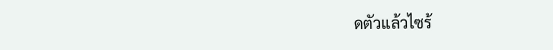ดตัวแล้วไซร้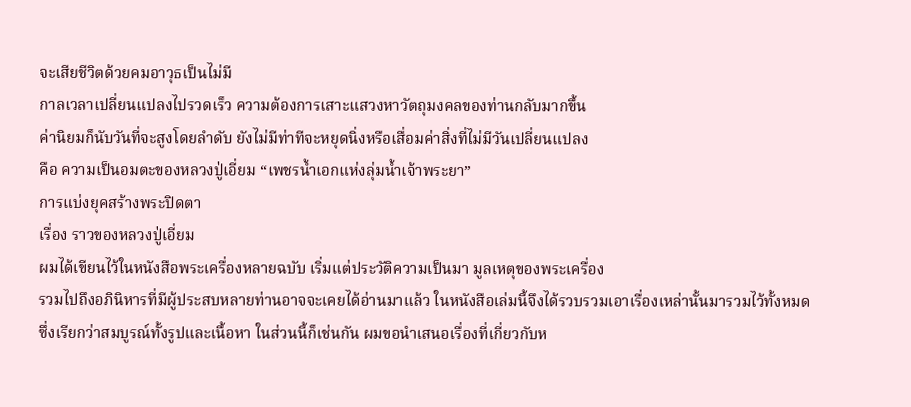จะเสียชีวิตด้วยคมอาวุธเป็นไม่มี
กาลเวลาเปลี่ยนแปลงไปรวดเร็ว ความต้องการเสาะแสวงหาวัตถุมงคลของท่านกลับมากขึ้น
ค่านิยมก็นับวันที่จะสูงโดยลำดับ ยังไม่มีท่าทีจะหยุดนิ่งหรือเสื่อมค่าสิ่งที่ไม่มีวันเปลี่ยนแปลง
คือ ความเป็นอมตะของหลวงปู่เอี่ยม “เพชรน้ำเอกแห่งลุ่มน้ำเจ้าพระยา”
การแบ่งยุคสร้างพระปิดตา
เรื่อง ราวของหลวงปู่เอี่ยม
ผมได้เขียนไว้ในหนังสือพระเครื่องหลายฉบับ เริ่มแต่ประวัติความเป็นมา มูลเหตุของพระเครื่อง
รวมไปถึงอภินิหารที่มีผู้ประสบหลายท่านอาจจะเคยได้อ่านมาแล้ว ในหนังสือเล่มนี้จึงได้รวบรวมเอาเรื่องเหล่านั้นมารวมไว้ทั้งหมด
ซึ่งเรียกว่าสมบูรณ์ทั้งรูปและเนื้อหา ในส่วนนี้ก็เช่นกัน ผมขอนำเสนอเรื่องที่เกี่ยวกับห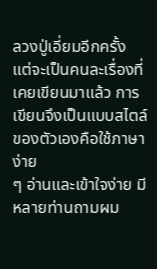ลวงปู่เอี่ยมอีกครั้ง
แต่จะเป็นคนละเรื่องที่เคยเขียนมาแล้ว การเขียนจึงเป็นแบบสไตล์ของตัวเองคือใช้ภาษาง่าย
ๆ อ่านและเข้าใจง่าย มีหลายท่านถามผม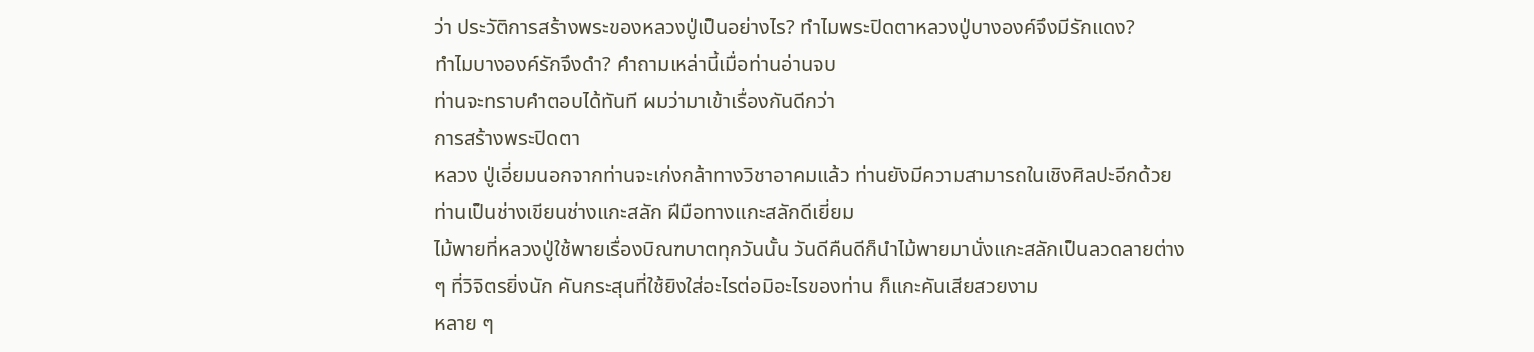ว่า ประวัติการสร้างพระของหลวงปู่เป็นอย่างไร? ทำไมพระปิดตาหลวงปู่บางองค์จึงมีรักแดง?
ทำไมบางองค์รักจึงดำ? คำถามเหล่านี้เมื่อท่านอ่านจบ
ท่านจะทราบคำตอบได้ทันที ผมว่ามาเข้าเรื่องกันดีกว่า
การสร้างพระปิดตา
หลวง ปู่เอี่ยมนอกจากท่านจะเก่งกล้าทางวิชาอาคมแล้ว ท่านยังมีความสามารถในเชิงศิลปะอีกด้วย
ท่านเป็นช่างเขียนช่างแกะสลัก ฝีมือทางแกะสลักดีเยี่ยม
ไม้พายที่หลวงปู่ใช้พายเรื่องบิณฑบาตทุกวันนั้น วันดีคืนดีก็นำไม้พายมานั่งแกะสลักเป็นลวดลายต่าง
ๆ ที่วิจิตรยิ่งนัก คันกระสุนที่ใช้ยิงใส่อะไรต่อมิอะไรของท่าน ก็แกะคันเสียสวยงาม
หลาย ๆ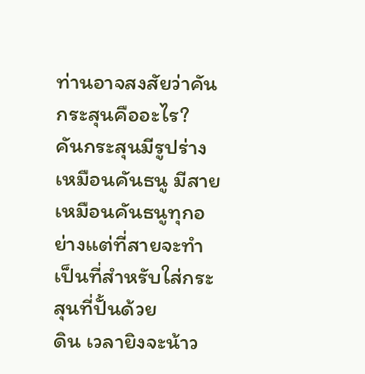ท่านอาจสงสัยว่าคันกระสุนคืออะไร? คันกระสุนมีรูปร่างเหมือนคันธนู มีสายเหมือนคันธนูทุกอย่างแต่ที่สายจะทำเป็นที่สำหรับใส่กระสุนที่ปั้นด้วย
ดิน เวลายิงจะน้าว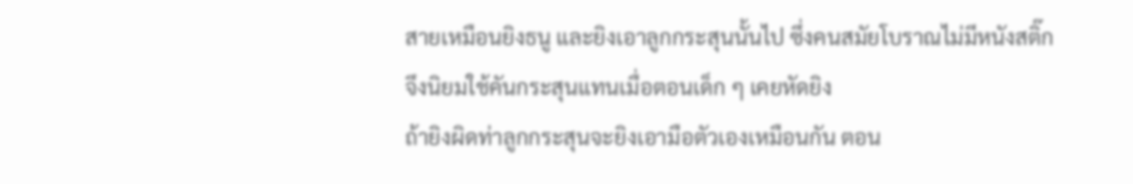สายเหมือนยิงธนู และยิงเอาลูกกระสุนนั้นไป ซึ่งคนสมัยโบราณไม่มีหนังสติ๊ก
จึงนิยมใช้คันกระสุนแทนเมื่อตอนเด็ก ๆ เคยหัดยิง
ถ้ายิงผิดท่าลูกกระสุนจะยิงเอามือตัวเองเหมือนกัน ตอน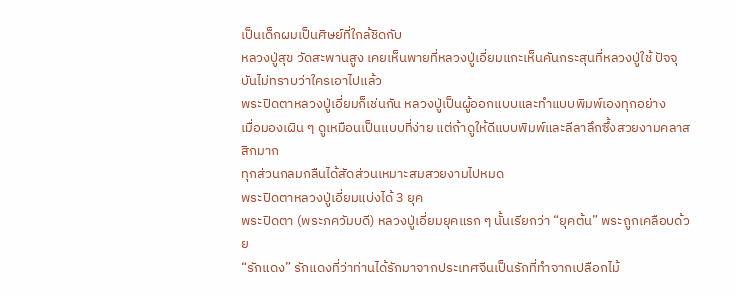เป็นเด็กผมเป็นศิษย์ที่ใกล้ชิดกับ
หลวงปู่สุข วัดสะพานสูง เคยเห็นพายที่หลวงปู่เอี่ยมแกะเห็นคันกระสุนที่หลวงปู่ใช้ ปัจจุบันไม่ทราบว่าใครเอาไปแล้ว
พระปิดตาหลวงปู่เอี่ยมก็เช่นกัน หลวงปู่เป็นผู้ออกแบบและทำแบบพิมพ์เองทุกอย่าง
เมื่อมองเผิน ๆ ดูเหมือนเป็นแบบที่ง่าย แต่ถ้าดูให้ดีแบบพิมพ์และลีลาลึกซึ้งสวยงามคลาสสิกมาก
ทุกส่วนกลมกลืนได้สัดส่วนเหมาะสมสวยงามไปหมด
พระปิดตาหลวงปู่เอี่ยมแบ่งได้ 3 ยุค
พระปิดตา (พระภควัมบดี) หลวงปู่เอี่ยมยุคแรก ๆ นั้นเรียกว่า “ยุคต้น” พระถูกเคลือบด้วย
“รักแดง” รักแดงที่ว่าท่านได้รักมาจากประเทศจีนเป็นรักที่ทำจากเปลือกไม้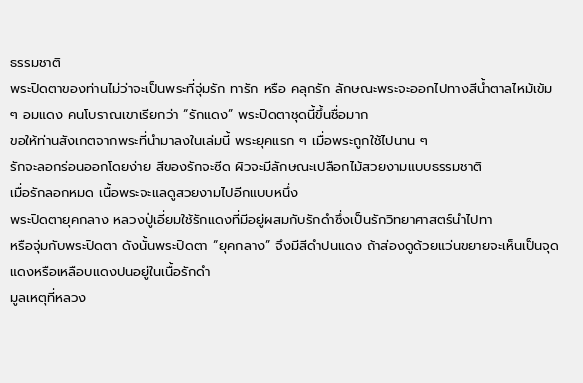ธรรมชาติ
พระปิดตาของท่านไม่ว่าจะเป็นพระที่จุ่มรัก ทารัก หรือ คลุกรัก ลักษณะพระจะออกไปทางสีน้ำตาลไหม้เข้ม
ๆ อมแดง คนโบราณเขาเรียกว่า “รักแดง” พระปิดตาชุดนี้ขึ้นชื่อมาก
ขอให้ท่านสังเกตจากพระที่นำมาลงในเล่มนี้ พระยุคแรก ๆ เมื่อพระถูกใช้ไปนาน ๆ
รักจะลอกร่อนออกโดยง่าย สีของรักจะซีด ผิวจะมีลักษณะเปลือกไม้สวยงามแบบธรรมชาติ
เมื่อรักลอกหมด เนื้อพระจะแลดูสวยงามไปอีกแบบหนึ่ง
พระปิดตายุคกลาง หลวงปู่เอี่ยมใช้รักแดงที่มีอยู่ผสมกับรักดำซึ่งเป็นรักวิทยาศาสตร์นำไปทา
หรือจุ่มกับพระปิดตา ดังนั้นพระปิดตา “ยุคกลาง” จึงมีสีดำปนแดง ถ้าส่องดูด้วยแว่นขยายจะเห็นเป็นจุดแดงหรือเหลือบแดงปนอยู่ในเนื้อรักดำ
มูลเหตุที่หลวง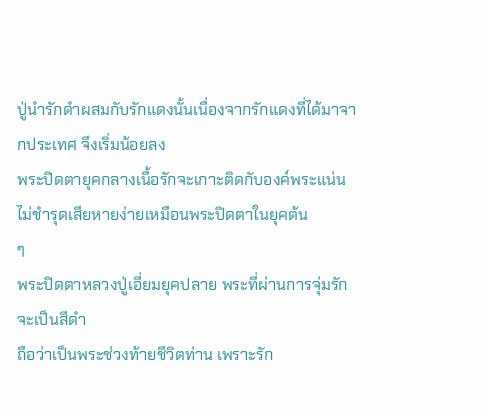ปู่นำรักดำผสมกับรักแดงนั้นเนื่องจากรักแดงที่ได้มาจากประเทศ จึงเริ่มน้อยลง
พระปิดตายุคกลางเนื้อรักจะเกาะติดกับองค์พระแน่น ไม่ชำรุดเสียหายง่ายเหมือนพระปิดตาในยุคต้น
ๆ
พระปิดตาหลวงปู่เอี่ยมยุคปลาย พระที่ผ่านการจุ่มรักจะเป็นสีดำ
ถือว่าเป็นพระช่วงท้ายชีวิตท่าน เพราะรัก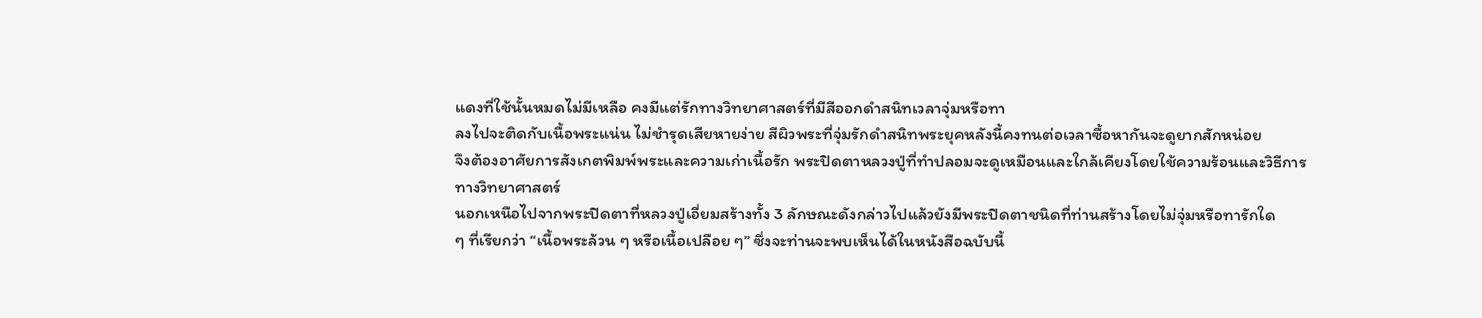แดงที่ใช้นั้นหมดไม่มีเหลือ คงมีแต่รักทางวิทยาศาสตร์ที่มีสีออกดำสนิทเวลาจุ่มหรือทา
ลงไปจะติดกับเนื้อพระแน่น ไม่ชำรุดเสียหายง่าย สีผิวพระที่จุ่มรักดำสนิทพระยุคหลังนี้คงทนต่อเวลาซื้อหากันจะดูยากสักหน่อย
จึงต้องอาศัยการสังเกตพิมพ์พระและความเก่าเนื้อรัก พระปิดตาหลวงปู่ที่ทำปลอมจะดูเหมือนและใกล้เคียงโดยใช้ความร้อนและวิธีการ
ทางวิทยาศาสตร์
นอกเหนือไปจากพระปิดตาที่หลวงปู่เอี่ยมสร้างทั้ง 3 ลักษณะดังกล่าวไปแล้วยังมีพระปิดตาชนิดที่ท่านสร้างโดยไม่จุ่มหรือทารักใด
ๆ ที่เรียกว่า “เนื้อพระล้วน ๆ หรือเนื้อเปลือย ๆ” ซึ่งจะท่านจะพบเห็นได้ในหนังสือฉบับนี้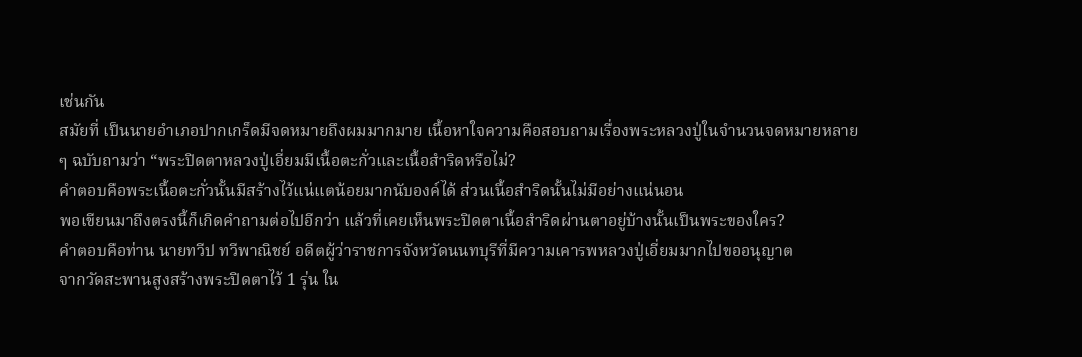เช่นกัน
สมัยที่ เป็นนายอำเภอปากเกร็ดมีจดหมายถึงผมมากมาย เนื้อหาใจความคือสอบถามเรื่องพระหลวงปู่ในจำนวนจดหมายหลาย
ๆ ฉบับถามว่า “พระปิดตาหลวงปู่เอี่ยมมีเนื้อตะกั่วและเนื้อสำริดหรือไม่?
คำตอบคือพระเนื้อตะกั่วนั้นมีสร้างไว้แน่แตน้อยมากนับองค์ได้ ส่วนเนื้อสำริดนั้นไม่มีอย่างแน่นอน
พอเขียนมาถึงตรงนี้ก็เกิดคำถามต่อไปอีกว่า แล้วที่เคยเห็นพระปิดตาเนื้อสำริดผ่านตาอยู่บ้างนั้นเป็นพระของใคร?
คำตอบคือท่าน นายทวีป ทวีพาณิชย์ อดีตผู้ว่าราชการจังหวัดนนทบุรีที่มีความเคารพหลวงปู่เอี่ยมมากไปขออนุญาต
จากวัดสะพานสูงสร้างพระปิดตาไว้ 1 รุ่น ใน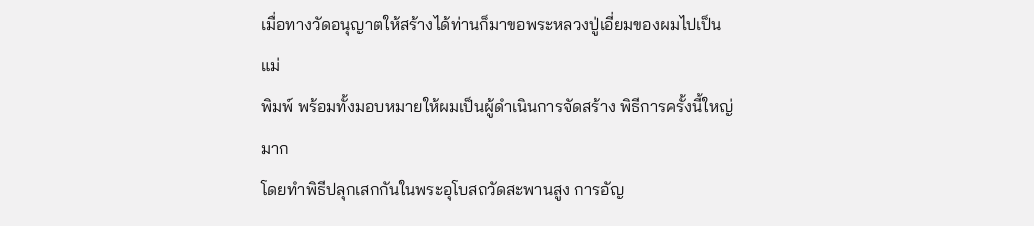เมื่อทางวัดอนุญาตให้สร้างได้ท่านก็มาขอพระหลวงปู่เอี่ยมของผมไปเป็นแม่
พิมพ์ พร้อมทั้งมอบหมายให้ผมเป็นผู้ดำเนินการจัดสร้าง พิธีการครั้งนี้ใหญ่มาก
โดยทำพิธีปลุกเสกกันในพระอุโบสถวัดสะพานสูง การอัญ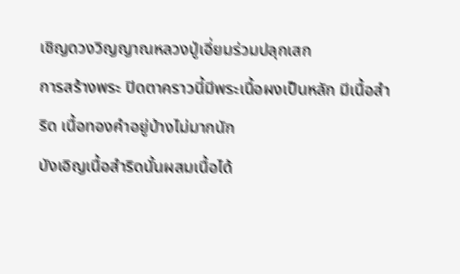เชิญดวงวิญญาณหลวงปู่เอี่ยมร่วมปลุกเสก
การสร้างพระ ปิดตาคราวนี้มีพระเนื้อผงเป็นหลัก มีเนื้อสำริด เนื้อทองคำอยู่บ้างไม่มากนัก
บังเอิญเนื้อสำริดนั้นผสมเนื้อได้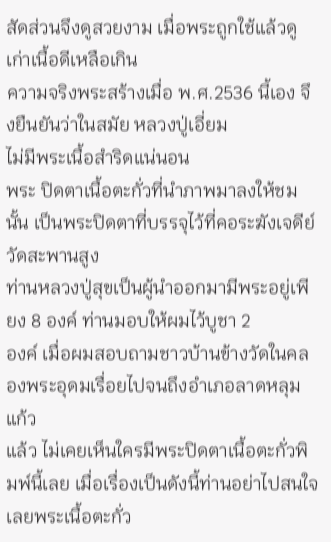สัดส่วนจึงดูสวยงาม เมื่อพระถูกใช้แล้วดูเก่าเนื้อดีเหลือเกิน
ความจริงพระสร้างเมื่อ พ.ศ.2536 นี้เอง จึงยืนยันว่าในสมัย หลวงปู่เอี่ยม
ไม่มีพระเนื้อสำริดแน่นอน
พระ ปิดตาเนื้อตะกั่วที่นำภาพมาลงให้ชมนั้น เป็นพระปิดตาที่บรรจุไว้ที่คอระฆังเจดีย์วัดสะพานสูง
ท่านหลวงปู่สุขเป็นผู้นำออกมามีพระอยู่เพียง 8 องค์ ท่านมอบให้ผมไว้บูชา 2
องค์ เมื่อผมสอบถามชาวบ้านข้างวัดในคลองพระอุดมเรื่อยไปจนถึงอำเภอลาดหลุมแก้ว
แล้ว ไม่เคยเห็นใครมีพระปิดตาเนื้อตะกั่วพิมพ์นี้เลย เมื่อเรื่องเป็นดังนี้ท่านอย่าไปสนใจเลยพระเนื้อตะกั่ว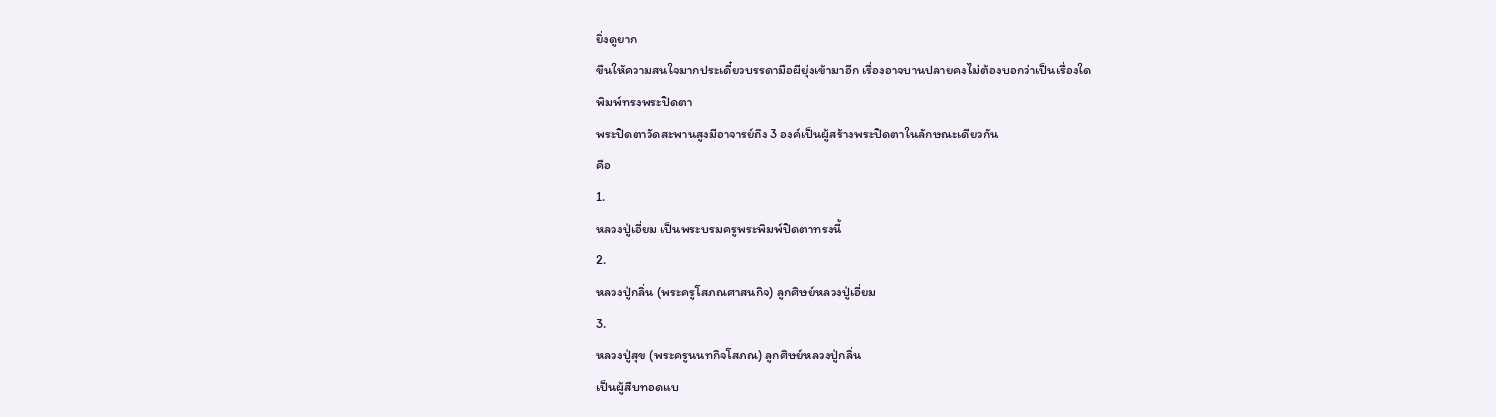ยิ่งดูยาก
ขืนใหัความสนใจมากประเดี๋ยวบรรดามือผียุ่งเข้ามาอีก เรื่องอาจบานปลายคงไม่ต้องบอกว่าเป็นเรื่องใด
พิมพ์ทรงพระปิดตา
พระปิดตาวัดสะพานสูงมีอาจารย์ถึง 3 องค์เป็นผู้สร้างพระปิดตาในลักษณะเดียวกัน
คือ
1.
หลวงปู่เอี่ยม เป็นพระบรมครูพระพิมพ์ปิดตาทรงนี้
2.
หลวงปู่กลิ่น (พระครูโสภณศาสนกิจ) ลูกศิษย์หลวงปู่เอี่ยม
3.
หลวงปู่สุข (พระครูนนทกิจโสภณ) ลูกศิษย์หลวงปู่กลิ่น
เป็นผู้สืบทอดแบ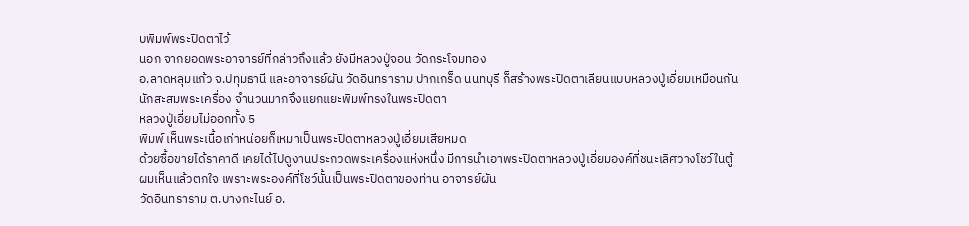บพิมพ์พระปิดตาไว้
นอก จากยอดพระอาจารย์ที่กล่าวถึงแล้ว ยังมีหลวงปู่จอน วัดกระโจมทอง
อ.ลาดหลุมแก้ว จ.ปทุมธานี และอาจารย์ผัน วัดอินทราราม ปากเกร็ด นนทบุรี ก็สร้างพระปิดตาเลียนแบบหลวงปู่เอี่ยมเหมือนกัน
นักสะสมพระเครื่อง จำนวนมากจึงแยกแยะพิมพ์ทรงในพระปิดตา
หลวงปู่เอี่ยมไม่ออกทั้ง 5
พิมพ์ เห็นพระเนื้อเก่าหน่อยก็เหมาเป็นพระปิดตาหลวงปู่เอี่ยมเสียหมด
ด้วยซื้อขายได้ราคาดี เคยได้ไปดูงานประกวดพระเครื่องแห่งหนึ่ง มีการนำเอาพระปิดตาหลวงปู่เอี่ยมองค์ที่ชนะเลิศวางโชว์ในตู้
ผมเห็นแล้วตกใจ เพราะพระองค์ที่โชว์นั้นเป็นพระปิดตาของท่าน อาจารย์ผัน
วัดอินทราราม ต.บางกะไนย์ อ.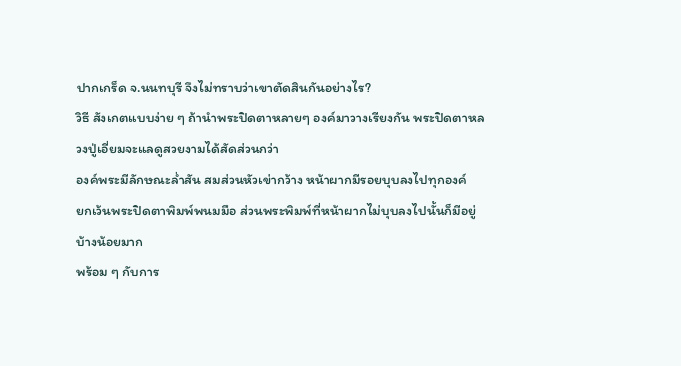ปากเกร็ด จ.นนทบุรี จึงไม่ทราบว่าเขาตัดสินกันอย่างไร?
วิธี สังเกตแบบง่าย ๆ ถ้านำพระปิดตาหลายๆ องค์มาวางเรียงกัน พระปิดตาหลวงปู่เอี่ยมจะแลดูสวยงามได้สัดส่วนกว่า
องค์พระมีลักษณะล่ำสัน สมส่วนหัวเข่ากว้าง หน้าผากมีรอยบุบลงไปทุกองค์
ยกเว้นพระปิดตาพิมพ์พนมมือ ส่วนพระพิมพ์ที่หน้าผากไม่บุบลงไปนั้นก็มีอยู่บ้างน้อยมาก
พร้อม ๆ กับการ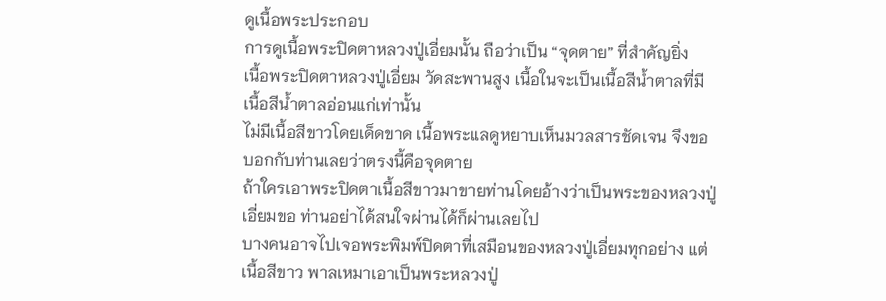ดูเนื้อพระประกอบ
การดูเนื้อพระปิดตาหลวงปู่เอี่ยมนั้น ถือว่าเป็น “จุดตาย” ที่สำคัญยิ่ง
เนื้อพระปิดตาหลวงปู่เอี่ยม วัดสะพานสูง เนื้อในจะเป็นเนื้อสีน้ำตาลที่มีเนื้อสีน้ำตาลอ่อนแก่เท่านั้น
ไม่มีเนื้อสีขาวโดยเด็ดขาด เนื้อพระแลดูหยาบเห็นมวลสารชัดเจน จึงขอบอกกับท่านเลยว่าตรงนี้คือจุดตาย
ถ้าใครเอาพระปิดตาเนื้อสีขาวมาขายท่านโดยอ้างว่าเป็นพระของหลวงปู่เอี่ยมขอ ท่านอย่าได้สนใจผ่านได้ก็ผ่านเลยไป
บางคนอาจไปเจอพระพิมพ์ปิดตาที่เสมือนของหลวงปู่เอี่ยมทุกอย่าง แต่เนื้อสีขาว พาลเหมาเอาเป็นพระหลวงปู่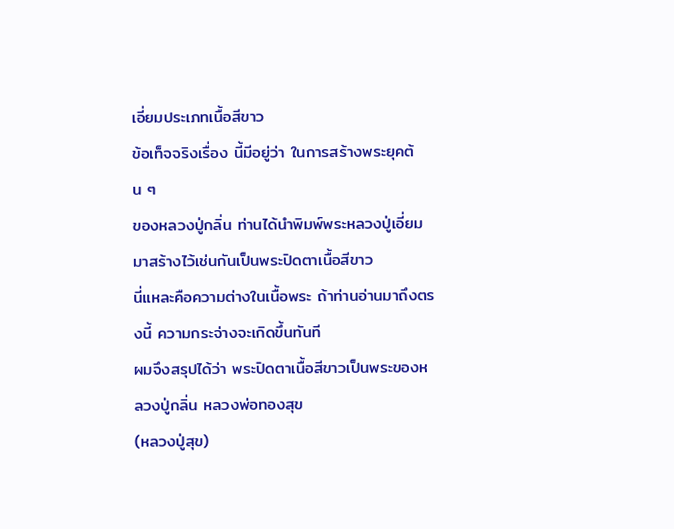เอี่ยมประเภทเนื้อสีขาว
ข้อเท็จจริงเรื่อง นี้มีอยู่ว่า ในการสร้างพระยุคต้น ๆ
ของหลวงปู่กลิ่น ท่านได้นำพิมพ์พระหลวงปู่เอี่ยมมาสร้างไว้เช่นกันเป็นพระปิดตาเนื้อสีขาว
นี่แหละคือความต่างในเนื้อพระ ถ้าท่านอ่านมาถึงตรงนี้ ความกระจ่างจะเกิดขึ้นทันที
ผมจึงสรุปได้ว่า พระปิดตาเนื้อสีขาวเป็นพระของหลวงปู่กลิ่น หลวงพ่อทองสุข
(หลวงปู่สุข)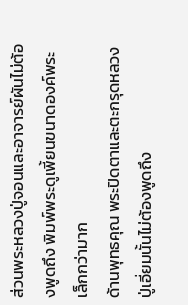ส่วนพระหลวงปู่จอนและอาจารย์ผันไม่ต้องพูดถึง พิมพ์พระดูเพี้ยนขนาดองค์พระเล็กกว่ามาก
ด้านพุทธคุณ พระปิดตาและตะกรุดหลวงปู่เอี่ยมนั้นไม่ต้องพูดถึง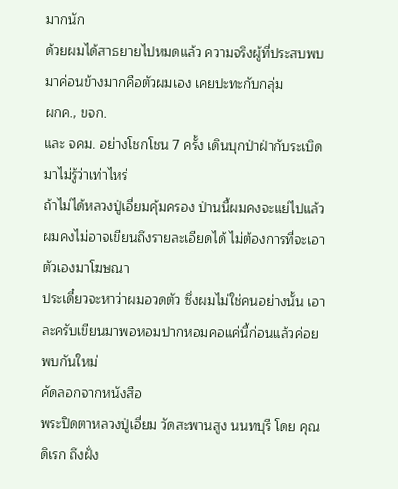มากนัก
ด้วยผมได้สาธยายไปหมดแล้ว ความจริงผู้ที่ประสบพบมาค่อนข้างมากคือตัวผมเอง เคยปะทะกับกลุ่ม
ผกค., ขจก.
และ จคม. อย่างโชกโชน 7 ครั้ง เดินบุกป่าฝ่ากับระเบิดมาไม่รู้ว่าเท่าไหร่
ถ้าไม่ได้หลวงปู่เอี่ยมคุ้มครอง ป่านนี้ผมคงจะแย่ไปแล้ว
ผมคงไม่อาจเขียนถึงรายละเอียดได้ ไม่ต้องการที่จะเอาตัวเองมาโฆษณา
ประเดี๋ยวจะหาว่าผมอวดตัว ซึ่งผมไม่ใช่คนอย่างนั้น เอาละครับเขียนมาพอหอมปากหอมคอแค่นี้ก่อนแล้วค่อยพบกันใหม่
คัดลอกจากหนังสือ
พระปิดตาหลวงปู่เอี่ยม วัดสะพานสูง นนทบุรี โดย คุณดิเรก ถึงฝั่ง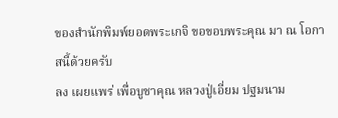ของสำนักพิมพ์ยอดพระเกจิ ขอขอบพระคุณ มา ณ โอกาสนี้ด้วยครับ
ลง เผยแพร่ เพื่อบูชาคุณ หลวงปู่เอี่ยม ปฐมนาม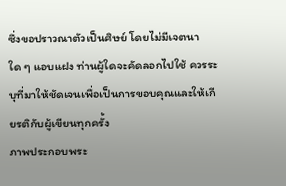ซึ่งขอปราวณาตัวเป็นศิษย์ โดยไม่มีเจตนาใด ๆ แอบแฝง ท่านผู้ใดจะคัดลอกไปใช้ ควรระบุที่มาให้ชัดเจนเพื่อเป็นการขอบคุณและให้เกียรติกับผู้เขียนทุกครั้ง
ภาพประกอบพระ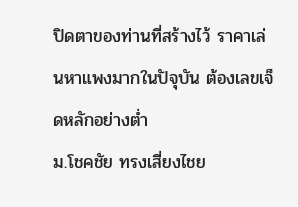ปิดตาของท่านที่สร้างไว้ ราคาเล่นหาแพงมากในปัจุบัน ต้องเลขเจ็ดหลักอย่างต่ำ
ม.โชคชัย ทรงเสี่ยงไชย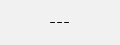---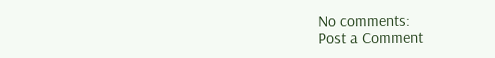No comments:
Post a Comment